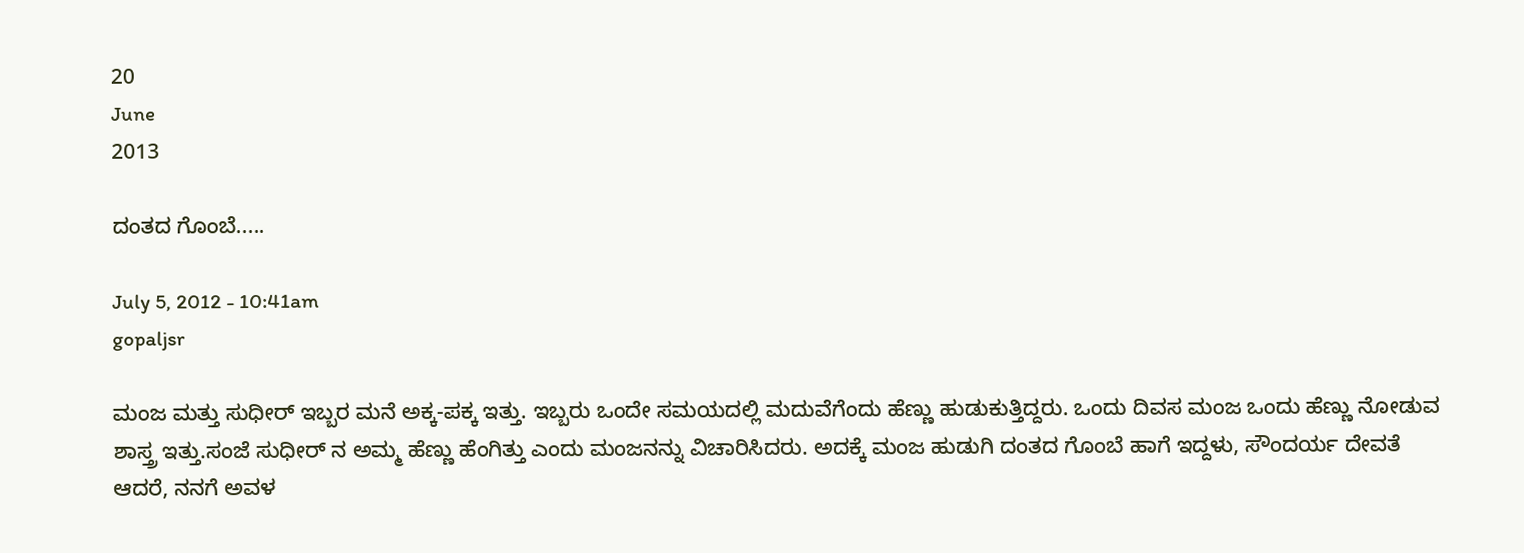20
June
2013

ದಂತದ ಗೊಂಬೆ.....

July 5, 2012 - 10:41am
gopaljsr

ಮಂಜ ಮತ್ತು ಸುಧೀರ್ ಇಬ್ಬರ ಮನೆ ಅಕ್ಕ-ಪಕ್ಕ ಇತ್ತು. ಇಬ್ಬರು ಒಂದೇ ಸಮಯದಲ್ಲಿ ಮದುವೆಗೆಂದು ಹೆಣ್ಣು ಹುಡುಕುತ್ತಿದ್ದರು. ಒಂದು ದಿವಸ ಮಂಜ ಒಂದು ಹೆಣ್ಣು ನೋಡುವ ಶಾಸ್ತ್ರ ಇತ್ತು.ಸಂಜೆ ಸುಧೀರ್ ನ ಅಮ್ಮ ಹೆಣ್ಣು ಹೆಂಗಿತ್ತು ಎಂದು ಮಂಜನನ್ನು ವಿಚಾರಿಸಿದರು. ಅದಕ್ಕೆ ಮಂಜ ಹುಡುಗಿ ದಂತದ ಗೊಂಬೆ ಹಾಗೆ ಇದ್ದಳು, ಸೌಂದರ್ಯ ದೇವತೆ ಆದರೆ, ನನಗೆ ಅವಳ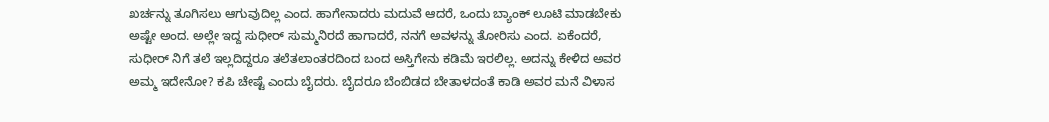ಖರ್ಚನ್ನು ತೂಗಿಸಲು ಆಗುವುದಿಲ್ಲ ಎಂದ. ಹಾಗೇನಾದರು ಮದುವೆ ಆದರೆ, ಒಂದು ಬ್ಯಾಂಕ್ ಲೂಟಿ ಮಾಡಬೇಕು ಅಷ್ಟೇ ಅಂದ. ಅಲ್ಲೇ ಇದ್ದ ಸುಧೀರ್ ಸುಮ್ಮನಿರದೆ ಹಾಗಾದರೆ, ನನಗೆ ಅವಳನ್ನು ತೋರಿಸು ಎಂದ. ಏಕೆಂದರೆ, ಸುಧೀರ್ ನಿಗೆ ತಲೆ ಇಲ್ಲದಿದ್ದರೂ ತಲೆತಲಾಂತರದಿಂದ ಬಂದ ಅಸ್ತಿಗೇನು ಕಡಿಮೆ ಇರಲಿಲ್ಲ. ಅದನ್ನು ಕೇಳಿದ ಅವರ ಅಮ್ಮ ಇದೇನೋ? ಕಪಿ ಚೇಷ್ಟೆ ಎಂದು ಬೈದರು. ಬೈದರೂ ಬೆಂಬಿಡದ ಬೇತಾಳದಂತೆ ಕಾಡಿ ಅವರ ಮನೆ ವಿಳಾಸ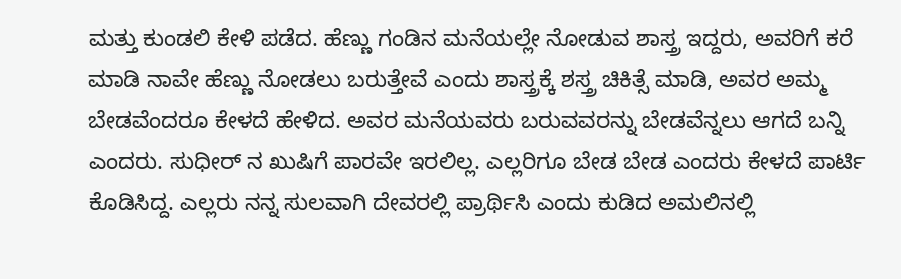ಮತ್ತು ಕುಂಡಲಿ ಕೇಳಿ ಪಡೆದ. ಹೆಣ್ಣು ಗಂಡಿನ ಮನೆಯಲ್ಲೇ ನೋಡುವ ಶಾಸ್ತ್ರ ಇದ್ದರು, ಅವರಿಗೆ ಕರೆ ಮಾಡಿ ನಾವೇ ಹೆಣ್ಣು ನೋಡಲು ಬರುತ್ತೇವೆ ಎಂದು ಶಾಸ್ತ್ರಕ್ಕೆ ಶಸ್ತ್ರ ಚಿಕಿತ್ಸೆ ಮಾಡಿ, ಅವರ ಅಮ್ಮ ಬೇಡವೆಂದರೂ ಕೇಳದೆ ಹೇಳಿದ. ಅವರ ಮನೆಯವರು ಬರುವವರನ್ನು ಬೇಡವೆನ್ನಲು ಆಗದೆ ಬನ್ನಿ ಎಂದರು. ಸುಧೀರ್ ನ ಖುಷಿಗೆ ಪಾರವೇ ಇರಲಿಲ್ಲ. ಎಲ್ಲರಿಗೂ ಬೇಡ ಬೇಡ ಎಂದರು ಕೇಳದೆ ಪಾರ್ಟಿ ಕೊಡಿಸಿದ್ದ. ಎಲ್ಲರು ನನ್ನ ಸುಲವಾಗಿ ದೇವರಲ್ಲಿ ಪ್ರಾರ್ಥಿಸಿ ಎಂದು ಕುಡಿದ ಅಮಲಿನಲ್ಲಿ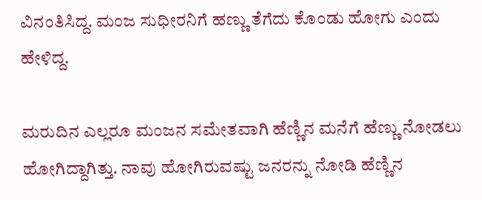ವಿನಂತಿಸಿದ್ದ. ಮಂಜ ಸುಧೀರನಿಗೆ ಹಣ್ಣು ತೆಗೆದು ಕೊಂಡು ಹೋಗು ಎಂದು ಹೇಳಿದ್ದ.

ಮರುದಿನ ಎಲ್ಲರೂ ಮಂಜನ ಸಮೇತವಾಗಿ ಹೆಣ್ಣಿನ ಮನೆಗೆ ಹೆಣ್ಣು ನೋಡಲು ಹೋಗಿದ್ದಾಗಿತ್ತು. ನಾವು ಹೋಗಿರುವಷ್ಟು ಜನರನ್ನು ನೋಡಿ ಹೆಣ್ಣಿನ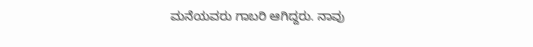ಮನೆಯವರು ಗಾಬರಿ ಆಗಿದ್ದರು. ನಾವು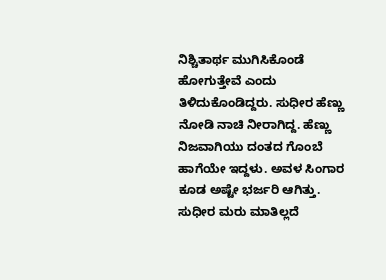ನಿಶ್ಚಿತಾರ್ಥ ಮುಗಿಸಿಕೊಂಡೆ ಹೋಗುತ್ತೇವೆ ಎಂದು ತಿಳಿದುಕೊಂಡಿದ್ದರು. ಸುಧೀರ ಹೆಣ್ಣು ನೋಡಿ ನಾಚಿ ನೀರಾಗಿದ್ದ. ಹೆಣ್ಣು ನಿಜವಾಗಿಯು ದಂತದ ಗೊಂಬೆ ಹಾಗೆಯೇ ಇದ್ದಳು. ಅವಳ ಸಿಂಗಾರ ಕೂಡ ಅಷ್ಟೇ ಭರ್ಜರಿ ಆಗಿತ್ತು. ಸುಧೀರ ಮರು ಮಾತಿಲ್ಲದೆ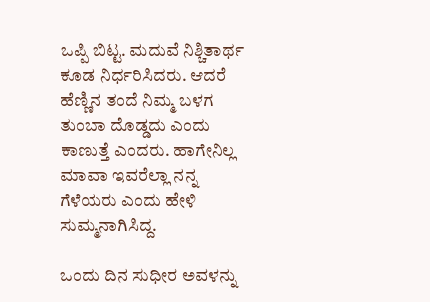ಒಪ್ಪಿ ಬಿಟ್ಟ. ಮದುವೆ ನಿಶ್ಚಿತಾರ್ಥ ಕೂಡ ನಿರ್ಧರಿಸಿದರು. ಆದರೆ ಹೆಣ್ಣಿನ ತಂದೆ ನಿಮ್ಮ ಬಳಗ ತುಂಬಾ ದೊಡ್ಡದು ಎಂದು ಕಾಣುತ್ತೆ ಎಂದರು. ಹಾಗೇನಿಲ್ಲ ಮಾವಾ ಇವರೆಲ್ಲಾ ನನ್ನ ಗೆಳೆಯರು ಎಂದು ಹೇಳಿ ಸುಮ್ಮನಾಗಿಸಿದ್ದ.

ಒಂದು ದಿನ ಸುಧೀರ ಅವಳನ್ನು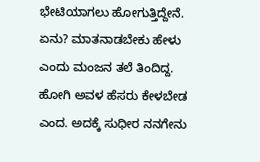ಭೇಟಿಯಾಗಲು ಹೋಗುತ್ತಿದ್ದೇನೆ. ಏನು? ಮಾತನಾಡಬೇಕು ಹೇಳು ಎಂದು ಮಂಜನ ತಲೆ ತಿಂದಿದ್ದ. ಹೋಗಿ ಅವಳ ಹೆಸರು ಕೇಳಬೇಡ ಎಂದ. ಅದಕ್ಕೆ ಸುಧೀರ ನನಗೇನು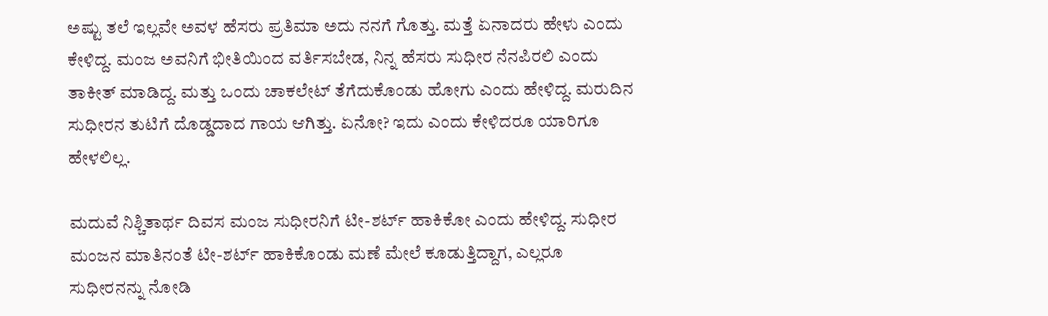ಅಷ್ಟು ತಲೆ ಇಲ್ಲವೇ ಅವಳ ಹೆಸರು ಪ್ರತಿಮಾ ಅದು ನನಗೆ ಗೊತ್ತು. ಮತ್ತೆ ಏನಾದರು ಹೇಳು ಎಂದು ಕೇಳಿದ್ದ. ಮಂಜ ಅವನಿಗೆ ಭೀತಿಯಿಂದ ವರ್ತಿಸಬೇಡ, ನಿನ್ನ ಹೆಸರು ಸುಧೀರ ನೆನಪಿರಲಿ ಎಂದು ತಾಕೀತ್ ಮಾಡಿದ್ದ. ಮತ್ತು ಒಂದು ಚಾಕಲೇಟ್ ತೆಗೆದುಕೊಂಡು ಹೋಗು ಎಂದು ಹೇಳಿದ್ದ. ಮರುದಿನ ಸುಧೀರನ ತುಟಿಗೆ ದೊಡ್ಡದಾದ ಗಾಯ ಆಗಿತ್ತು. ಏನೋ? ಇದು ಎಂದು ಕೇಳಿದರೂ ಯಾರಿಗೂ ಹೇಳಲಿಲ್ಲ.

ಮದುವೆ ನಿಶ್ಚಿತಾರ್ಥ ದಿವಸ ಮಂಜ ಸುಧೀರನಿಗೆ ಟೀ-ಶರ್ಟ್ ಹಾಕಿಕೋ ಎಂದು ಹೇಳಿದ್ದ. ಸುಧೀರ ಮಂಜನ ಮಾತಿನಂತೆ ಟೀ-ಶರ್ಟ್ ಹಾಕಿಕೊಂಡು ಮಣೆ ಮೇಲೆ ಕೂಡುತ್ತಿದ್ದಾಗ, ಎಲ್ಲರೂ ಸುಧೀರನನ್ನು ನೋಡಿ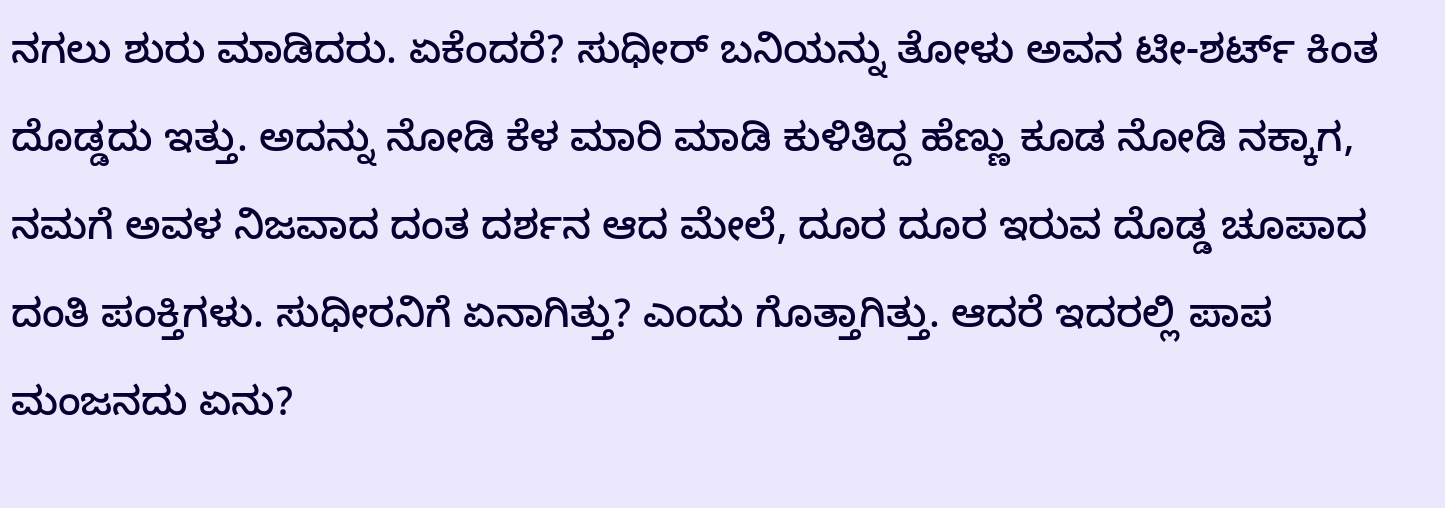ನಗಲು ಶುರು ಮಾಡಿದರು. ಏಕೆಂದರೆ? ಸುಧೀರ್ ಬನಿಯನ್ನು ತೋಳು ಅವನ ಟೀ-ಶರ್ಟ್ ಕಿಂತ ದೊಡ್ಡದು ಇತ್ತು. ಅದನ್ನು ನೋಡಿ ಕೆಳ ಮಾರಿ ಮಾಡಿ ಕುಳಿತಿದ್ದ ಹೆಣ್ಣು ಕೂಡ ನೋಡಿ ನಕ್ಕಾಗ, ನಮಗೆ ಅವಳ ನಿಜವಾದ ದಂತ ದರ್ಶನ ಆದ ಮೇಲೆ, ದೂರ ದೂರ ಇರುವ ದೊಡ್ಡ ಚೂಪಾದ ದಂತಿ ಪಂಕ್ತಿಗಳು. ಸುಧೀರನಿಗೆ ಏನಾಗಿತ್ತು? ಎಂದು ಗೊತ್ತಾಗಿತ್ತು. ಆದರೆ ಇದರಲ್ಲಿ ಪಾಪ ಮಂಜನದು ಏನು?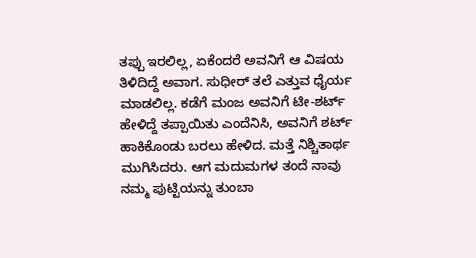ತಪ್ಪು ಇರಲಿಲ್ಲ, ಏಕೆಂದರೆ ಅವನಿಗೆ ಆ ವಿಷಯ ತಿಳಿದಿದ್ದೆ ಅವಾಗ. ಸುಧೀರ್ ತಲೆ ಎತ್ತುವ ಧೈರ್ಯ ಮಾಡಲಿಲ್ಲ. ಕಡೆಗೆ ಮಂಜ ಅವನಿಗೆ ಟೀ-ಶರ್ಟ್ ಹೇಳಿದ್ದೆ ತಪ್ಪಾಯಿತು ಎಂದೆನಿಸಿ, ಅವನಿಗೆ ಶರ್ಟ್ ಹಾಕಿಕೊಂಡು ಬರಲು ಹೇಳಿದ. ಮತ್ತೆ ನಿಶ್ಚಿತಾರ್ಥ ಮುಗಿಸಿದರು. ಆಗ ಮದುಮಗಳ ತಂದೆ ನಾವು ನಮ್ಮ ಪುಟ್ಟಿಯನ್ನು ತುಂಬಾ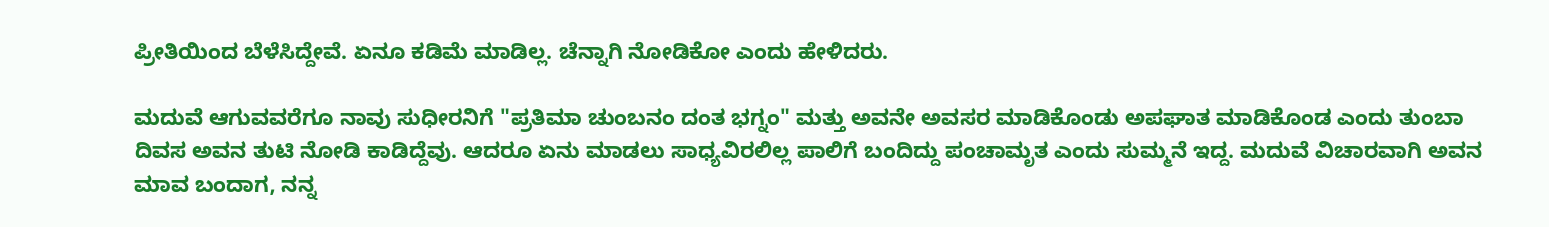ಪ್ರೀತಿಯಿಂದ ಬೆಳೆಸಿದ್ದೇವೆ. ಏನೂ ಕಡಿಮೆ ಮಾಡಿಲ್ಲ. ಚೆನ್ನಾಗಿ ನೋಡಿಕೋ ಎಂದು ಹೇಳಿದರು.

ಮದುವೆ ಆಗುವವರೆಗೂ ನಾವು ಸುಧೀರನಿಗೆ "ಪ್ರತಿಮಾ ಚುಂಬನಂ ದಂತ ಭಗ್ನಂ" ಮತ್ತು ಅವನೇ ಅವಸರ ಮಾಡಿಕೊಂಡು ಅಪಘಾತ ಮಾಡಿಕೊಂಡ ಎಂದು ತುಂಬಾ ದಿವಸ ಅವನ ತುಟಿ ನೋಡಿ ಕಾಡಿದ್ದೆವು. ಆದರೂ ಏನು ಮಾಡಲು ಸಾಧ್ಯವಿರಲಿಲ್ಲ ಪಾಲಿಗೆ ಬಂದಿದ್ದು ಪಂಚಾಮೃತ ಎಂದು ಸುಮ್ಮನೆ ಇದ್ದ. ಮದುವೆ ವಿಚಾರವಾಗಿ ಅವನ ಮಾವ ಬಂದಾಗ, ನನ್ನ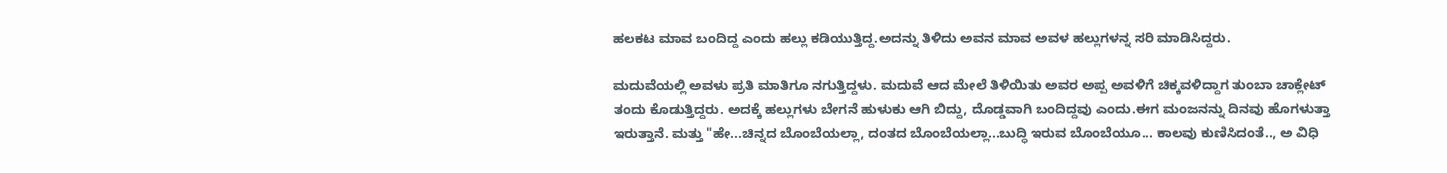ಹಲಕಟ ಮಾವ ಬಂದಿದ್ದ ಎಂದು ಹಲ್ಲು ಕಡಿಯುತ್ತಿದ್ದ.ಅದನ್ನು ತಿಳಿದು ಅವನ ಮಾವ ಅವಳ ಹಲ್ಲುಗಳನ್ನ ಸರಿ ಮಾಡಿಸಿದ್ದರು.

ಮದುವೆಯಲ್ಲಿ ಅವಳು ಪ್ರತಿ ಮಾತಿಗೂ ನಗುತ್ತಿದ್ದಳು. ಮದುವೆ ಆದ ಮೇಲೆ ತಿಳಿಯಿತು ಅವರ ಅಪ್ಪ ಅವಳಿಗೆ ಚಿಕ್ಕವಳಿದ್ದಾಗ ತುಂಬಾ ಚಾಕ್ಲೇಟ್ ತಂದು ಕೊಡುತ್ತಿದ್ದರು. ಅದಕ್ಕೆ ಹಲ್ಲುಗಳು ಬೇಗನೆ ಹುಳುಕು ಆಗಿ ಬಿದ್ದು, ದೊಡ್ಡವಾಗಿ ಬಂದಿದ್ದವು ಎಂದು.ಈಗ ಮಂಜನನ್ನು ದಿನವು ಹೊಗಳುತ್ತಾ ಇರುತ್ತಾನೆ. ಮತ್ತು "ಹೇ...ಚಿನ್ನದ ಬೊಂಬೆಯಲ್ಲಾ, ದಂತದ ಬೊಂಬೆಯಲ್ಲಾ...ಬುದ್ಧಿ ಇರುವ ಬೊಂಬೆಯೂ... ಕಾಲವು ಕುಣಿಸಿದಂತೆ.., ಅ ವಿಧಿ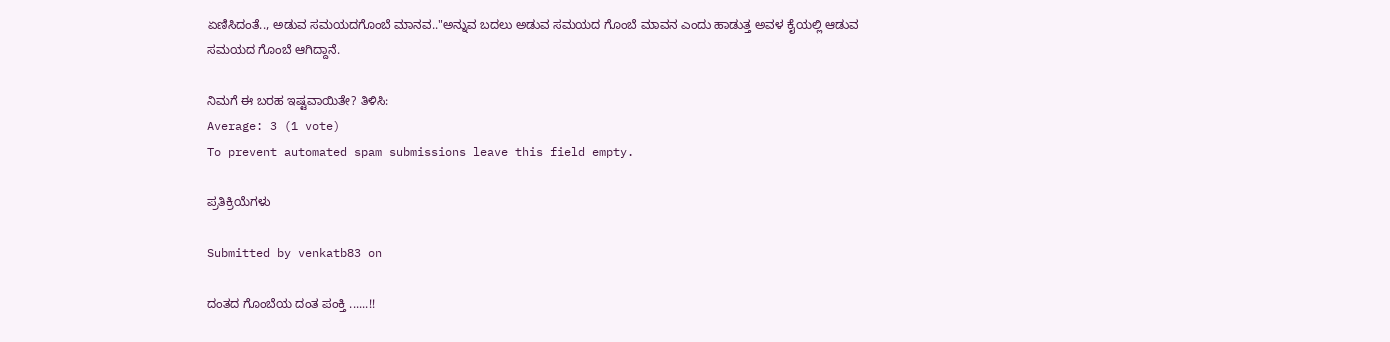ಏಣಿಸಿದಂತೆ.., ಅಡುವ ಸಮಯದಗೊಂಬೆ ಮಾನವ.."ಅನ್ನುವ ಬದಲು ಅಡುವ ಸಮಯದ ಗೊಂಬೆ ಮಾವನ ಎಂದು ಹಾಡುತ್ತ ಅವಳ ಕೈಯಲ್ಲಿ ಆಡುವ ಸಮಯದ ಗೊಂಬೆ ಆಗಿದ್ದಾನೆ.

ನಿಮಗೆ ಈ ಬರಹ ಇಷ್ಟವಾಯಿತೇ? ತಿಳಿಸಿ:
Average: 3 (1 vote)
To prevent automated spam submissions leave this field empty.

ಪ್ರತಿಕ್ರಿಯೆಗಳು

Submitted by venkatb83 on

ದಂತದ ಗೊಂಬೆಯ ದಂತ ಪಂಕ್ತಿ ......!!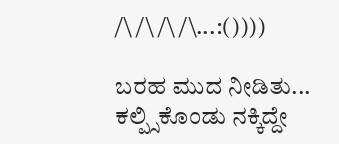/\ /\ /\ /\...:())))

ಬರಹ ಮುದ ನೀಡಿತು... ಕಲ್ಪ್ಸಿಕೊಂಡು ನಕ್ಕಿದ್ದೇ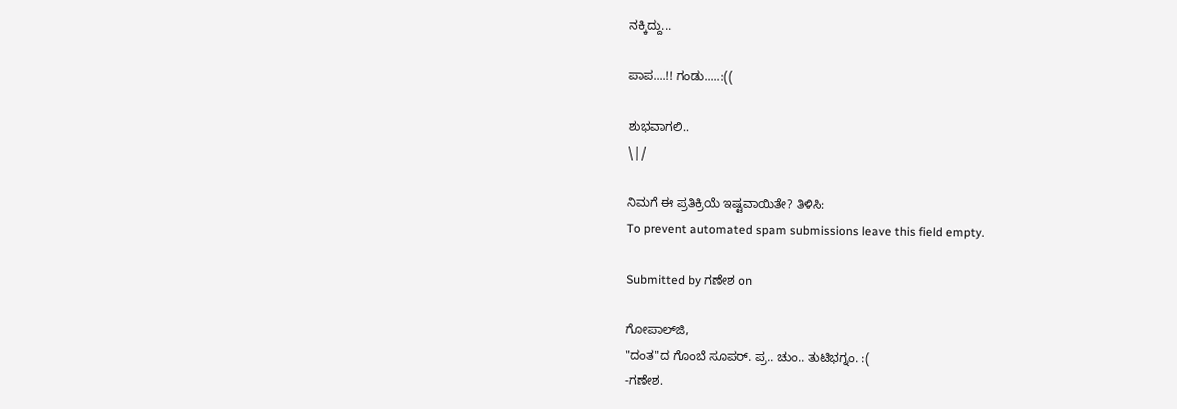ನಕ್ಕಿದ್ದು...

ಪಾಪ....!! ಗಂಡು.....:((

ಶುಭವಾಗಲಿ..
\|/

ನಿಮಗೆ ಈ ಪ್ರತಿಕ್ರಿಯೆ ಇಷ್ಟವಾಯಿತೇ? ತಿಳಿಸಿ:
To prevent automated spam submissions leave this field empty.

Submitted by ಗಣೇಶ on

ಗೋಪಾಲ್‌ಜಿ,
"ದಂತ"ದ ಗೊಂಬೆ ಸೂಪರ್. ಪ್ರ.. ಚುಂ.. ತುಟಿಭಗ್ನಂ. :(
-ಗಣೇಶ.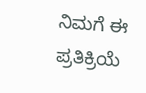ನಿಮಗೆ ಈ ಪ್ರತಿಕ್ರಿಯೆ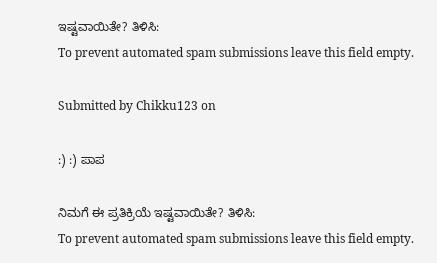ಇಷ್ಟವಾಯಿತೇ? ತಿಳಿಸಿ:
To prevent automated spam submissions leave this field empty.

Submitted by Chikku123 on

:) :) ಪಾಪ

ನಿಮಗೆ ಈ ಪ್ರತಿಕ್ರಿಯೆ ಇಷ್ಟವಾಯಿತೇ? ತಿಳಿಸಿ:
To prevent automated spam submissions leave this field empty.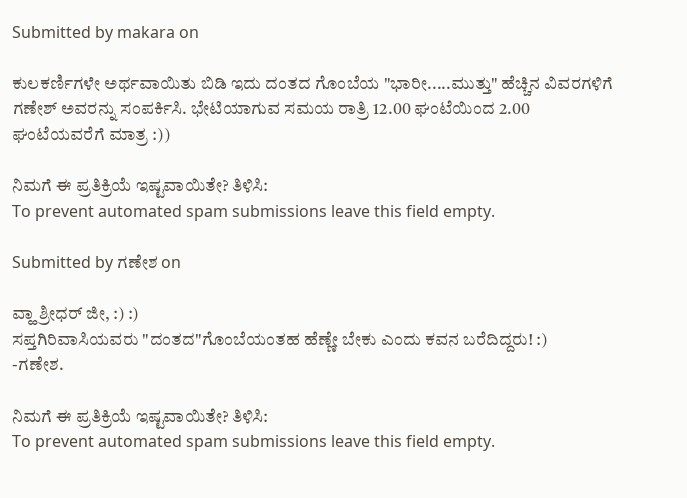Submitted by makara on

ಕುಲಕರ್ಣಿಗಳೇ ಅರ್ಥವಾಯಿತು ಬಿಡಿ ಇದು ದಂತದ ಗೊಂಬೆಯ "ಭಾರೀ.....ಮುತ್ತು" ಹೆಚ್ಚಿನ ವಿವರಗಳಿಗೆ ಗಣೇಶ್ ಅವರನ್ನು ಸಂಪರ್ಕಿಸಿ. ಭೇಟಿಯಾಗುವ ಸಮಯ ರಾತ್ರಿ 12.00 ಘಂಟೆಯಿಂದ 2.00 ಘಂಟೆಯವರೆಗೆ ಮಾತ್ರ :))

ನಿಮಗೆ ಈ ಪ್ರತಿಕ್ರಿಯೆ ಇಷ್ಟವಾಯಿತೇ? ತಿಳಿಸಿ:
To prevent automated spam submissions leave this field empty.

Submitted by ಗಣೇಶ on

ವ್ಹಾ ಶ್ರೀಧರ್ ಜೀ, :) :)
ಸಪ್ತಗಿರಿವಾಸಿಯವರು "ದಂತದ"ಗೊಂಬೆಯಂತಹ ಹೆಣ್ಣೇ ಬೇಕು ಎಂದು ಕವನ ಬರೆದಿದ್ದರು! :)
-ಗಣೇಶ.

ನಿಮಗೆ ಈ ಪ್ರತಿಕ್ರಿಯೆ ಇಷ್ಟವಾಯಿತೇ? ತಿಳಿಸಿ:
To prevent automated spam submissions leave this field empty.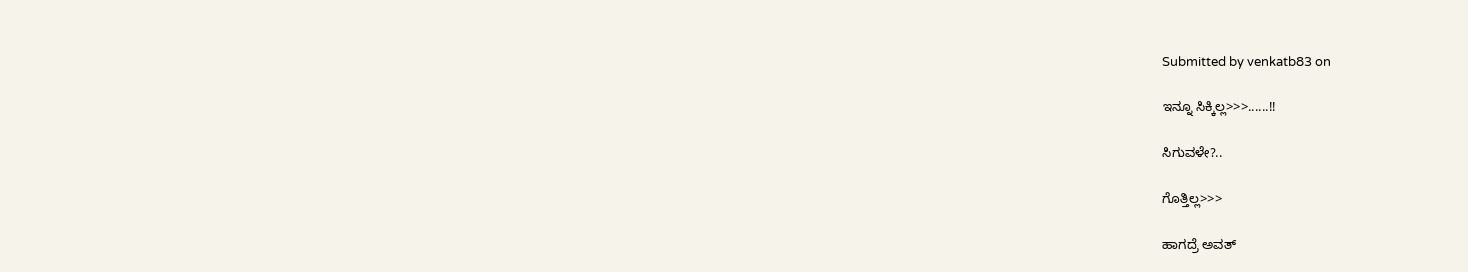Submitted by venkatb83 on

ಇನ್ನೂ ಸಿಕ್ಕಿಲ್ಲ>>>......!!

ಸಿಗುವಳೇ?..

ಗೊತ್ತಿಲ್ಲ>>>

ಹಾಗದ್ರೆ ಅವತ್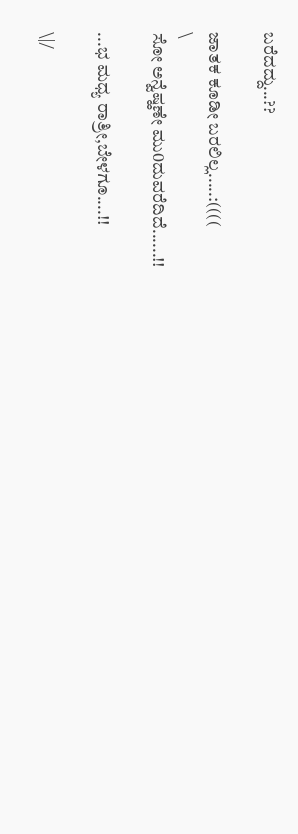ಬರೆದದ್ದು...??

ಜಾತಕ ಕೂಡೀ ಬರಲಿಲ್ಲ.....:((((
\
ಸೋ ಅನ್ವೆಷ್ಹಣೇ ಮು0ದುವರೆದಿದೆ......!!

...ಭ‌ ಮಧ್ಯ ರಾತ್ರೀ,ಬೇಳಗೂ....!!

\|/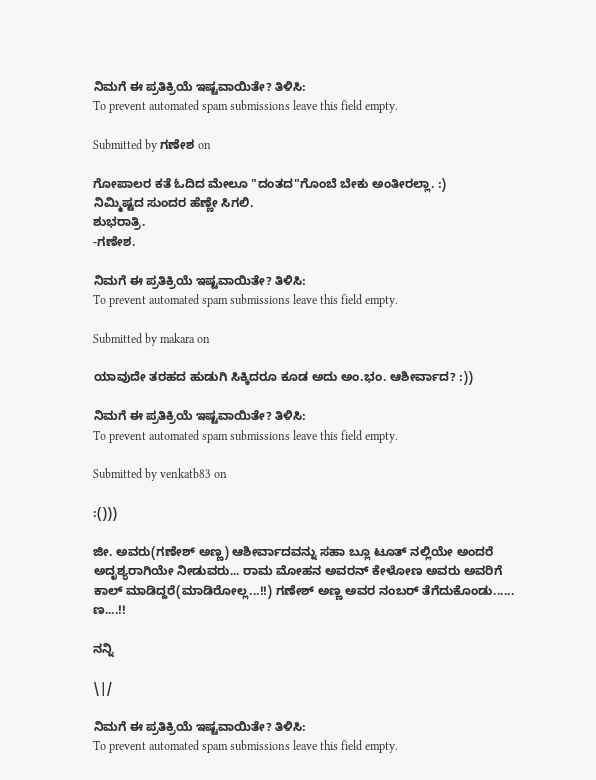ನಿಮಗೆ ಈ ಪ್ರತಿಕ್ರಿಯೆ ಇಷ್ಟವಾಯಿತೇ? ತಿಳಿಸಿ:
To prevent automated spam submissions leave this field empty.

Submitted by ಗಣೇಶ on

ಗೋಪಾಲರ ಕತೆ ಓದಿದ ಮೇಲೂ "ದಂತದ"ಗೊಂಬೆ ಬೇಕು ಅಂತೀರಲ್ಲಾ. :)
ನಿಮ್ಮಿಷ್ಟದ ಸುಂದರ ಹೆಣ್ಣೇ ಸಿಗಲಿ.
ಶುಭರಾತ್ರಿ.
-ಗಣೇಶ.

ನಿಮಗೆ ಈ ಪ್ರತಿಕ್ರಿಯೆ ಇಷ್ಟವಾಯಿತೇ? ತಿಳಿಸಿ:
To prevent automated spam submissions leave this field empty.

Submitted by makara on

ಯಾವುದೇ ತರಹದ ಹುಡುಗಿ ಸಿಕ್ಕಿದರೂ ಕೂಡ ಅದು ಅಂ.ಭಂ. ಆಶೀರ್ವಾದ? :))

ನಿಮಗೆ ಈ ಪ್ರತಿಕ್ರಿಯೆ ಇಷ್ಟವಾಯಿತೇ? ತಿಳಿಸಿ:
To prevent automated spam submissions leave this field empty.

Submitted by venkatb83 on

:()))

ಜೀ. ಅವರು(ಗಣೇಶ್ ಅಣ್ಣ) ಆಶೀರ್ವಾದವನ್ನು ಸಹಾ ಬ್ಲೂ ಟೂತ್ ನಲ್ಲಿಯೇ ಅಂದರೆ ಅದೃಶ್ಯರಾಗಿಯೇ ನೀಡುವರು... ರಾಮ ಮೋಹನ ಅವರನ್ ಕೇಳೋಣ ಅವರು ಅವರಿಗೆ ಕಾಲ್ ಮಾಡಿದ್ದರೆ(ಮಾಡಿರೋಲ್ಲ...!!) ಗಣೇಶ್ ಅಣ್ಣ ಅವರ ನಂಬರ್ ತೆಗೆದುಕೊಂಡು......
ಣ....!!

ನನ್ನಿ

\|/

ನಿಮಗೆ ಈ ಪ್ರತಿಕ್ರಿಯೆ ಇಷ್ಟವಾಯಿತೇ? ತಿಳಿಸಿ:
To prevent automated spam submissions leave this field empty.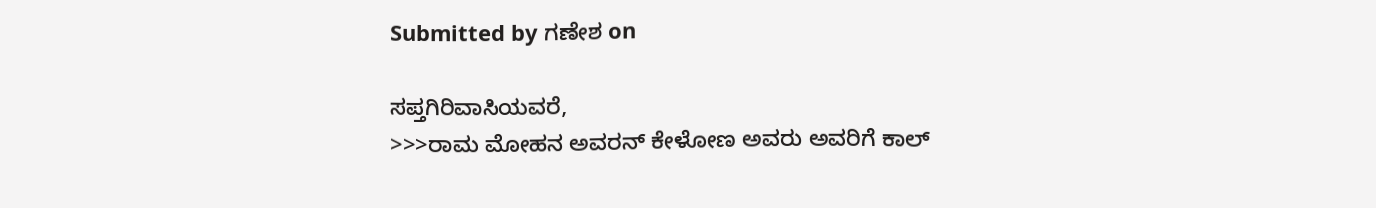Submitted by ಗಣೇಶ on

ಸಪ್ತಗಿರಿವಾಸಿಯವರೆ,
>>>ರಾಮ ಮೋಹನ ಅವರನ್ ಕೇಳೋಣ ಅವರು ಅವರಿಗೆ ಕಾಲ್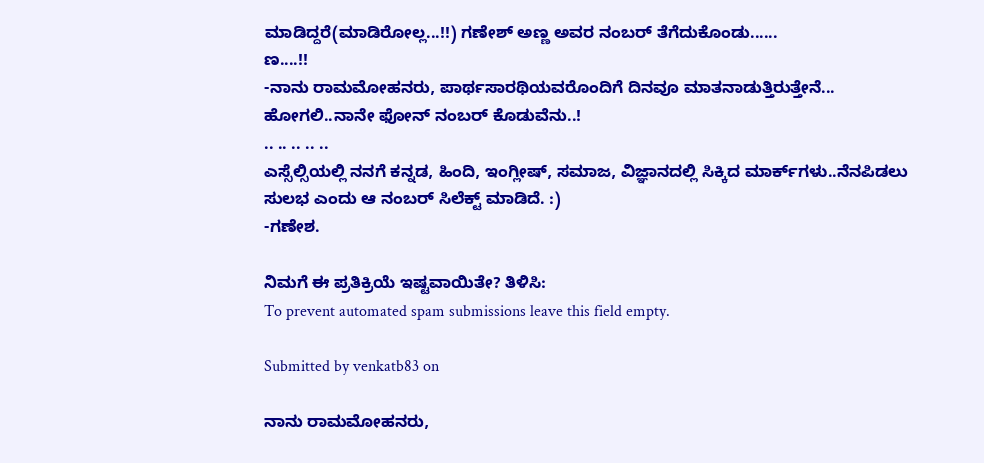ಮಾಡಿದ್ದರೆ(ಮಾಡಿರೋಲ್ಲ...!!) ಗಣೇಶ್ ಅಣ್ಣ ಅವರ ನಂಬರ್ ತೆಗೆದುಕೊಂಡು......
ಣ....!!
-ನಾನು ರಾಮಮೋಹನರು, ಪಾರ್ಥಸಾರಥಿಯವರೊಂದಿಗೆ ದಿನವೂ ಮಾತನಾಡುತ್ತಿರುತ್ತೇನೆ...
ಹೋಗಲಿ..ನಾನೇ ಫೋನ್ ನಂಬರ್ ಕೊಡುವೆನು..!
.. .. .. .. ..
ಎಸ್ಸೆಲ್ಸಿಯಲ್ಲಿ ನನಗೆ ಕನ್ನಡ, ಹಿಂದಿ, ಇಂಗ್ಲೀಷ್, ಸಮಾಜ, ವಿಜ್ಞಾನದಲ್ಲಿ ಸಿಕ್ಕಿದ ಮಾರ್ಕ್‌ಗಳು..ನೆನಪಿಡಲು ಸುಲಭ ಎಂದು ಆ ನಂಬರ್ ಸಿಲೆಕ್ಟ್ ಮಾಡಿದೆ. :)
-ಗಣೇಶ.

ನಿಮಗೆ ಈ ಪ್ರತಿಕ್ರಿಯೆ ಇಷ್ಟವಾಯಿತೇ? ತಿಳಿಸಿ:
To prevent automated spam submissions leave this field empty.

Submitted by venkatb83 on

ನಾನು ರಾಮಮೋಹನರು,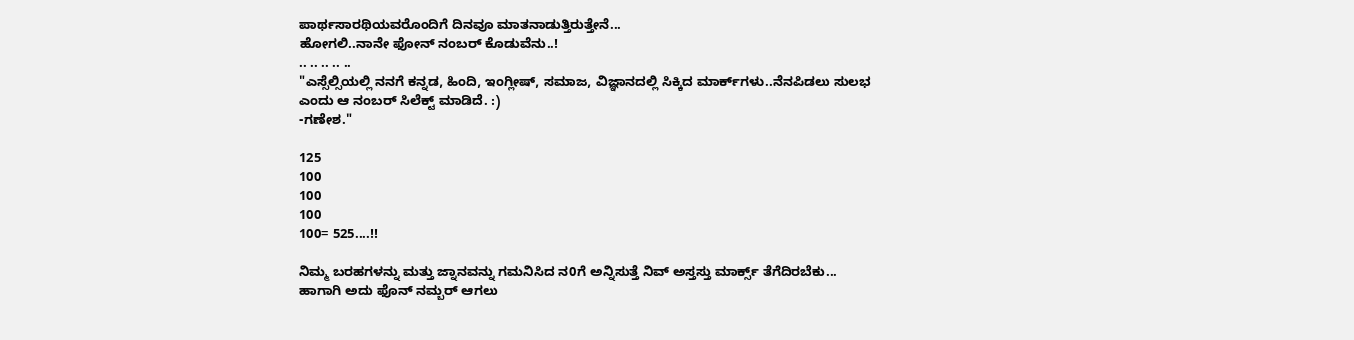ಪಾರ್ಥಸಾರಥಿಯವರೊಂದಿಗೆ ದಿನವೂ ಮಾತನಾಡುತ್ತಿರುತ್ತೇನೆ...
ಹೋಗಲಿ..ನಾನೇ ಫೋನ್ ನಂಬರ್ ಕೊಡುವೆನು..!
.. .. .. .. ..
"ಎಸ್ಸೆಲ್ಸಿಯಲ್ಲಿ ನನಗೆ ಕನ್ನಡ, ಹಿಂದಿ, ಇಂಗ್ಲೀಷ್, ಸಮಾಜ, ವಿಜ್ಞಾನದಲ್ಲಿ ಸಿಕ್ಕಿದ ಮಾರ್ಕ್‌ಗಳು..ನೆನಪಿಡಲು ಸುಲಭ ಎಂದು ಆ ನಂಬರ್ ಸಿಲೆಕ್ಟ್ ಮಾಡಿದೆ. :)
-ಗಣೇಶ."

125
100
100
100
100= 525....!!

ನಿಮ್ಮ ಬರಹಗಳನ್ನು ಮತ್ತು ಜ್ನಾನವನ್ನು ಗಮನಿಸಿದ ನ0ಗೆ ಅನ್ನಿಸುತ್ತೆ ನಿವ್ ಅಸ್ತಸ್ತು ಮಾರ್ಕ್ಸ್ ತೆಗೆದಿರಬೆಕು...
ಹಾಗಾಗಿ ಅದು ಫೊನ್ ನಮ್ಬರ್ ಆಗಲು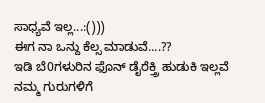ಸಾಧ್ಯವೆ ಇಲ್ಲ...:()))
ಈಗ ನಾ ಒನ್ದು ಕೆಲ್ಸ ಮಾಡುವೆ....??
ಇಡಿ ಬೆ0ಗಳುರಿನ ಫೊನ್ ಡೈರೆಕ್ತ್ರಿ ಹುಡುಕಿ‍ ಇಲ್ಲವೆ ನಮ್ಮ ಗುರುಗಳಿಗೆ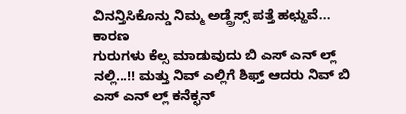ವಿನನ್ತಿಸಿಕೊನ್ಡು ನಿಮ್ಮ ಅಡ್ದ್ರೆಸ್ಸ್ ಪತ್ತೆ ಹಛ್ಹುವೆ... ಕಾರಣ‌
ಗುರುಗಳು ಕೆಲ್ಸ ಮಾಡುವುದು ಬಿ ಎಸ್ ಎನ್ ಲ್ಲ್ ನಲ್ಲಿ...!! ಮತ್ತು ನಿವ್ ಎಲ್ಲಿಗೆ ಶಿಫ್ತ್ ಆದರು ನಿವ್ ಬಿ ಎಸ್ ಎನ್ ಲ್ಲ್ ಕನೆಕ್ಛನ್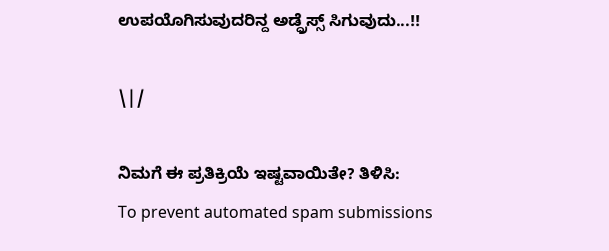ಉಪಯೊಗಿಸುವುದರಿನ್ದ ಅಡ್ದ್ರೆಸ್ಸ್ ಸಿಗುವುದು...!!

\|/

ನಿಮಗೆ ಈ ಪ್ರತಿಕ್ರಿಯೆ ಇಷ್ಟವಾಯಿತೇ? ತಿಳಿಸಿ:
To prevent automated spam submissions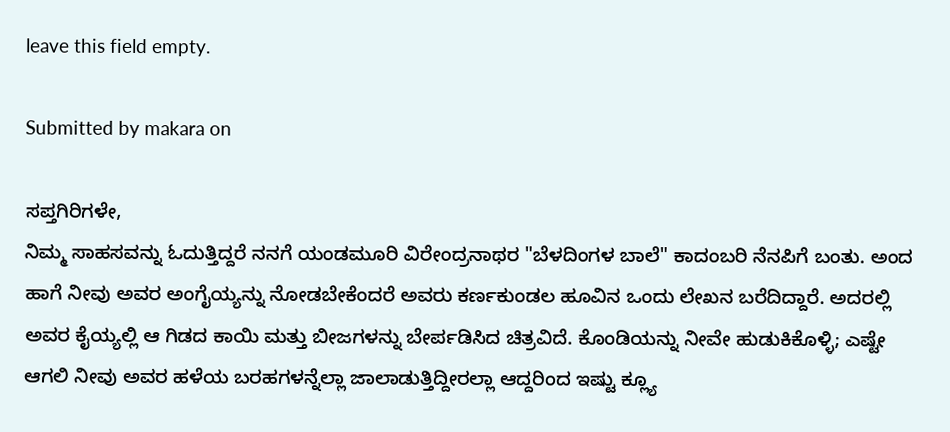leave this field empty.

Submitted by makara on

ಸಪ್ತಗಿರಿಗಳೇ,
ನಿಮ್ಮ ಸಾಹಸವನ್ನು ಓದುತ್ತಿದ್ದರೆ ನನಗೆ ಯಂಡಮೂರಿ ವಿರೇಂದ್ರನಾಥರ "ಬೆಳದಿಂಗಳ ಬಾಲೆ" ಕಾದಂಬರಿ ನೆನಪಿಗೆ ಬಂತು. ಅಂದ ಹಾಗೆ ನೀವು ಅವರ ಅಂಗೈಯ್ಯನ್ನು ನೋಡಬೇಕೆಂದರೆ ಅವರು ಕರ್ಣಕುಂಡಲ ಹೂವಿನ ಒಂದು ಲೇಖನ ಬರೆದಿದ್ದಾರೆ. ಅದರಲ್ಲಿ ಅವರ ಕೈಯ್ಯಲ್ಲಿ ಆ ಗಿಡದ ಕಾಯಿ ಮತ್ತು ಬೀಜಗಳನ್ನು ಬೇರ್ಪಡಿಸಿದ ಚಿತ್ರವಿದೆ. ಕೊಂಡಿಯನ್ನು ನೀವೇ ಹುಡುಕಿಕೊಳ್ಳಿ; ಎಷ್ಟೇ ಆಗಲಿ ನೀವು ಅವರ ಹಳೆಯ ಬರಹಗಳನ್ನೆಲ್ಲಾ ಜಾಲಾಡುತ್ತಿದ್ದೀರಲ್ಲಾ ಆದ್ದರಿಂದ ಇಷ್ಟು ಕ್ಲ್ಯೂ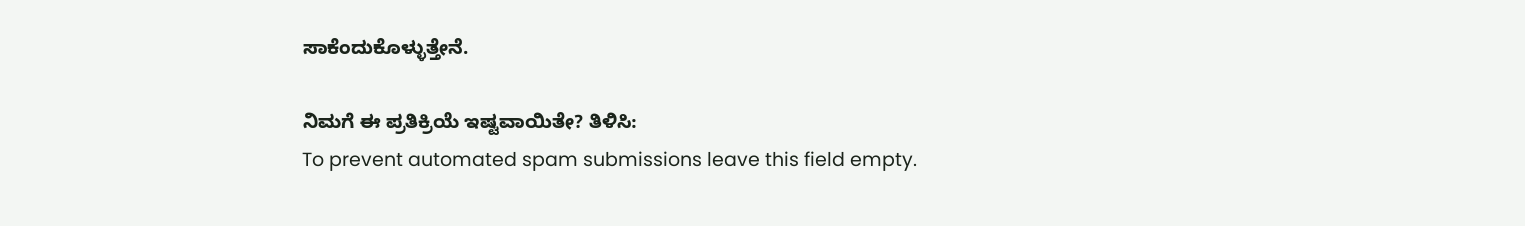ಸಾಕೆಂದುಕೊಳ್ಳುತ್ತೇನೆ.

ನಿಮಗೆ ಈ ಪ್ರತಿಕ್ರಿಯೆ ಇಷ್ಟವಾಯಿತೇ? ತಿಳಿಸಿ:
To prevent automated spam submissions leave this field empty.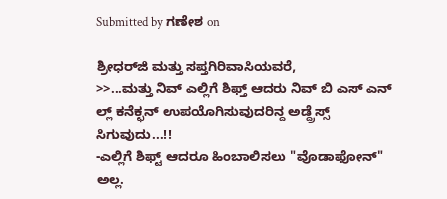Submitted by ಗಣೇಶ on

ಶ್ರೀಧರ್‌ಜಿ ಮತ್ತು ಸಪ್ತಗಿರಿವಾಸಿಯವರೆ,
>>...ಮತ್ತು ನಿವ್ ಎಲ್ಲಿಗೆ ಶಿಫ್ತ್ ಆದರು ನಿವ್ ಬಿ ಎಸ್ ಎನ್ ಲ್ಲ್ ಕನೆಕ್ಛನ್ ಉಪಯೊಗಿಸುವುದರಿನ್ದ ಅಡ್ದ್ರೆಸ್ಸ್ ಸಿಗುವುದು...!!
-ಎಲ್ಲಿಗೆ ಶಿಫ್ಟ್ ಆದರೂ ಹಿಂಬಾಲಿಸಲು "ವೊಡಾಫೋನ್" ಅಲ್ಲ.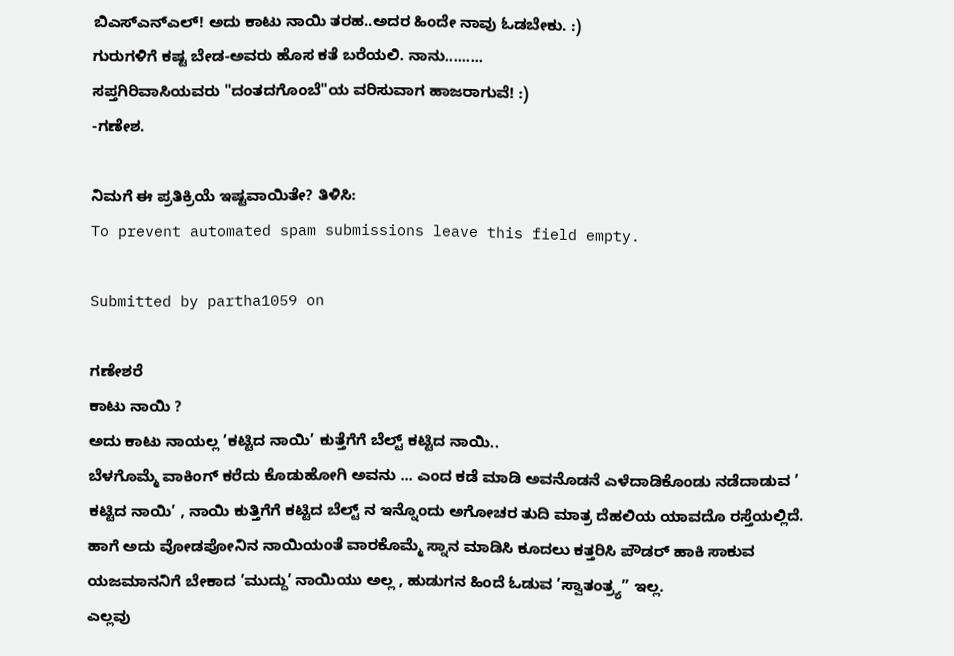ಬಿಎಸ್‌ಎನ್‌ಎಲ್! ಅದು ಕಾಟು ನಾಯಿ ತರಹ..ಅದರ ಹಿಂದೇ ನಾವು ಓಡಬೇಕು. :)
ಗುರುಗಳಿಗೆ ಕಷ್ಟ ಬೇಡ-ಅವರು ಹೊಸ ಕತೆ ಬರೆಯಲಿ. ನಾನು.........
ಸಪ್ತಗಿರಿವಾಸಿಯವರು "ದಂತದಗೊಂಬೆ"ಯ ವರಿಸುವಾಗ ಹಾಜರಾಗುವೆ! :)
-ಗಣೇಶ.

ನಿಮಗೆ ಈ ಪ್ರತಿಕ್ರಿಯೆ ಇಷ್ಟವಾಯಿತೇ? ತಿಳಿಸಿ:
To prevent automated spam submissions leave this field empty.

Submitted by partha1059 on

ಗಣೇಶರೆ
ಕಾಟು ನಾಯಿ ?
ಅದು ಕಾಟು ನಾಯಲ್ಲ ’ಕಟ್ಟಿದ ನಾಯಿ’ ಕುತ್ತೆಗೆಗೆ ಬೆಲ್ಟ್ ಕಟ್ಟಿದ ನಾಯಿ..
ಬೆಳಗೊಮ್ಮೆ ವಾಕಿಂಗ್ ಕರೆದು ಕೊಡುಹೋಗಿ ಅವನು ... ಎಂದ ಕಡೆ ಮಾಡಿ ಅವನೊಡನೆ ಎಳೆದಾಡಿಕೊಂಡು ನಡೆದಾಡುವ ’ ಕಟ್ಟಿದ ನಾಯಿ’ , ನಾಯಿ ಕುತ್ತಿಗೆಗೆ ಕಟ್ಟಿದ ಬೆಲ್ಟ್ ನ ಇನ್ನೊಂದು ಅಗೋಚರ ತುದಿ ಮಾತ್ರ ದೆಹಲಿಯ ಯಾವದೊ ರಸ್ತೆಯಲ್ಲಿದೆ.
ಹಾಗೆ ಅದು ವೋಡಪೋನಿನ ನಾಯಿಯಂತೆ ವಾರಕೊಮ್ಮೆ ಸ್ನಾನ ಮಾಡಿಸಿ ಕೂದಲು ಕತ್ತರಿಸಿ ಪೌಡರ್ ಹಾಕಿ ಸಾಕುವ ಯಜಮಾನನಿಗೆ ಬೇಕಾದ ’ಮುದ್ದು’ ನಾಯಿಯು ಅಲ್ಲ , ಹುಡುಗನ ಹಿಂದೆ ಓಡುವ ’ಸ್ವಾತಂತ್ರ್ಯ” ಇಲ್ಲ.
ಎಲ್ಲವು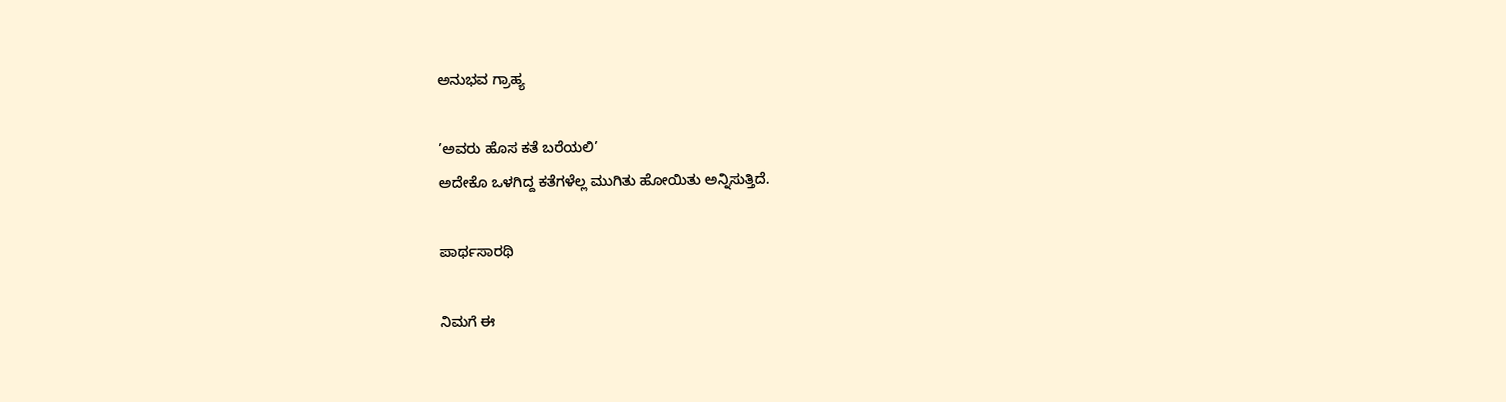ಅನುಭವ ಗ್ರಾಹ್ಯ

’ಅವರು ಹೊಸ ಕತೆ ಬರೆಯಲಿ’
ಅದೇಕೊ ಒಳಗಿದ್ದ ಕತೆಗಳೆಲ್ಲ ಮುಗಿತು ಹೋಯಿತು ಅನ್ನಿಸುತ್ತಿದೆ.

ಪಾರ್ಥಸಾರಥಿ

ನಿಮಗೆ ಈ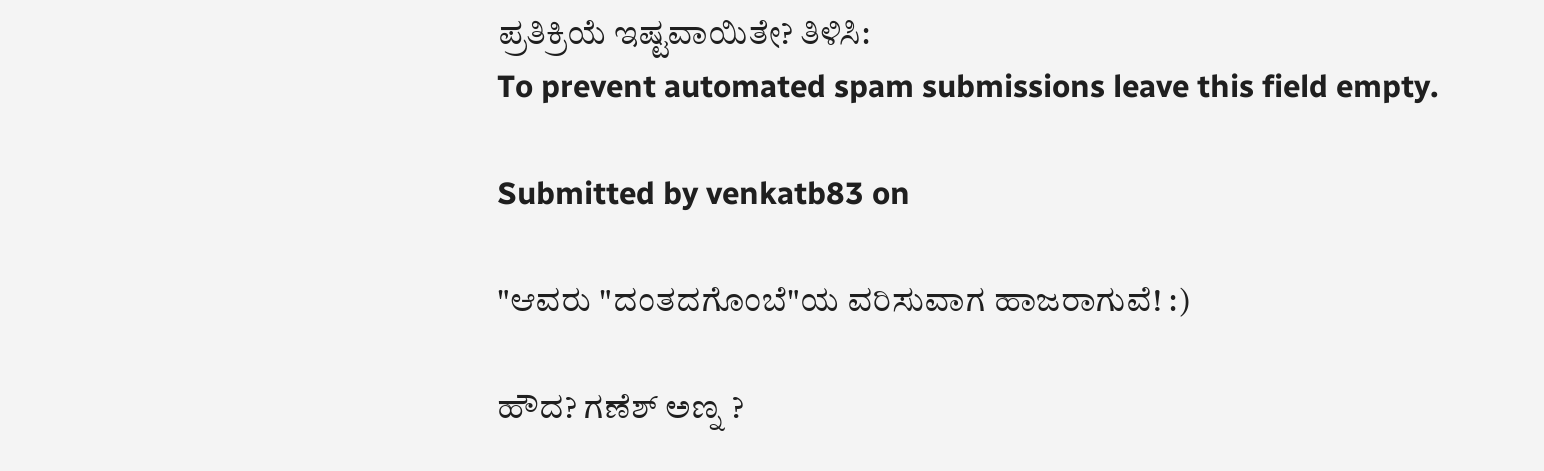ಪ್ರತಿಕ್ರಿಯೆ ಇಷ್ಟವಾಯಿತೇ? ತಿಳಿಸಿ:
To prevent automated spam submissions leave this field empty.

Submitted by venkatb83 on

"ಆವರು "ದಂತದಗೊಂಬೆ"ಯ ವರಿಸುವಾಗ ಹಾಜರಾಗುವೆ! :)

ಹೌದ? ಗಣೆಶ್ ಅಣ್ನ ?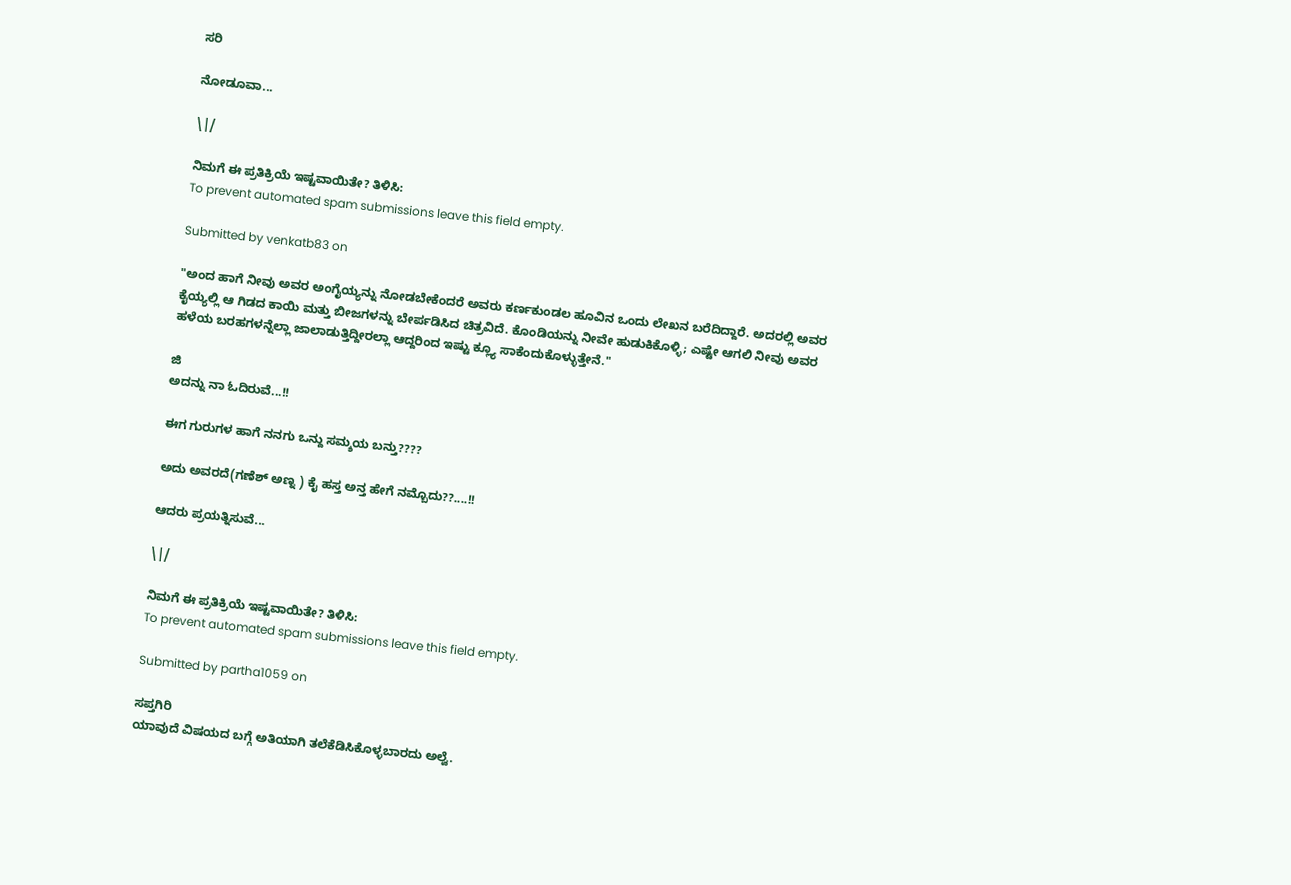ಸರಿ

ನೋಡೂವಾ...

\|/

ನಿಮಗೆ ಈ ಪ್ರತಿಕ್ರಿಯೆ ಇಷ್ಟವಾಯಿತೇ? ತಿಳಿಸಿ:
To prevent automated spam submissions leave this field empty.

Submitted by venkatb83 on

"ಅಂದ ಹಾಗೆ ನೀವು ಅವರ ಅಂಗೈಯ್ಯನ್ನು ನೋಡಬೇಕೆಂದರೆ ಅವರು ಕರ್ಣಕುಂಡಲ ಹೂವಿನ ಒಂದು ಲೇಖನ ಬರೆದಿದ್ದಾರೆ. ಅದರಲ್ಲಿ ಅವರ ಕೈಯ್ಯಲ್ಲಿ ಆ ಗಿಡದ ಕಾಯಿ ಮತ್ತು ಬೀಜಗಳನ್ನು ಬೇರ್ಪಡಿಸಿದ ಚಿತ್ರವಿದೆ. ಕೊಂಡಿಯನ್ನು ನೀವೇ ಹುಡುಕಿಕೊಳ್ಳಿ; ಎಷ್ಟೇ ಆಗಲಿ ನೀವು ಅವರ ಹಳೆಯ ಬರಹಗಳನ್ನೆಲ್ಲಾ ಜಾಲಾಡುತ್ತಿದ್ದೀರಲ್ಲಾ ಆದ್ದರಿಂದ ಇಷ್ಟು ಕ್ಲ್ಯೂ ಸಾಕೆಂದುಕೊಳ್ಳುತ್ತೇನೆ."

ಜಿ
ಅದನ್ನು ನಾ ಓದಿರುವೆ...!!

ಈಗ ಗುರುಗಳ ಹಾಗೆ ನನಗು ಒನ್ದು ಸಮ್ಶಯ ಬನ್ತು????

ಅದು ಅವರದೆ(ಗಣೆಶ್ ಅಣ್ನ ) ಕೈ ‍ಹಸ್ತ ಅನ್ತ ಹೇಗೆ ನಮ್ಬೊದು??....!!

ಆದರು ಪ್ರಯತ್ನಿಸುವೆ...

\|/

ನಿಮಗೆ ಈ ಪ್ರತಿಕ್ರಿಯೆ ಇಷ್ಟವಾಯಿತೇ? ತಿಳಿಸಿ:
To prevent automated spam submissions leave this field empty.

Submitted by partha1059 on

ಸಪ್ತಗಿರಿ
ಯಾವುದೆ ವಿಷಯದ ಬಗ್ಗೆ ಅತಿಯಾಗಿ ತಲೆಕೆಡಿಸಿಕೊಳ್ಳಬಾರದು ಅಲ್ವೆ.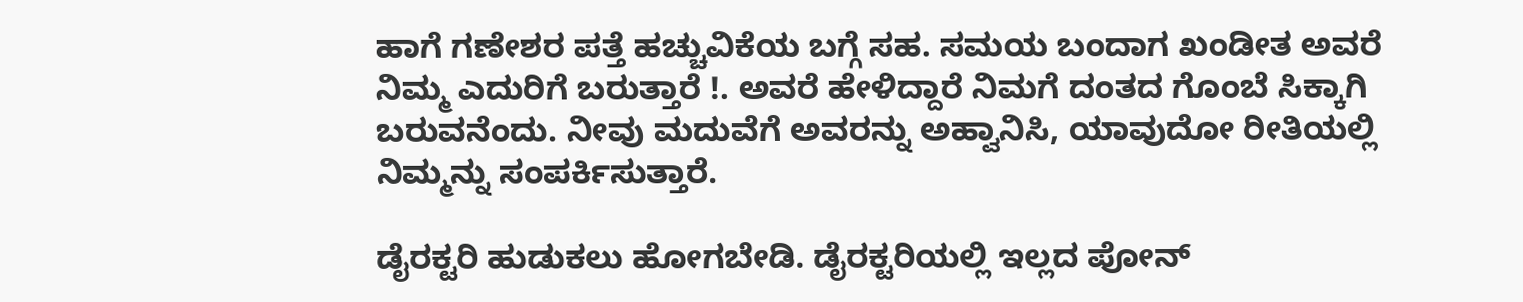ಹಾಗೆ ಗಣೇಶರ ಪತ್ತೆ ಹಚ್ಚುವಿಕೆಯ ಬಗ್ಗೆ ಸಹ. ಸಮಯ ಬಂದಾಗ ಖಂಡೀತ ಅವರೆ ನಿಮ್ಮ ಎದುರಿಗೆ ಬರುತ್ತಾರೆ !. ಅವರೆ ಹೇಳಿದ್ದಾರೆ ನಿಮಗೆ ದಂತದ ಗೊಂಬೆ ಸಿಕ್ಕಾಗಿ ಬರುವನೆಂದು. ನೀವು ಮದುವೆಗೆ ಅವರನ್ನು ಅಹ್ವಾನಿಸಿ, ಯಾವುದೋ ರೀತಿಯಲ್ಲಿ ನಿಮ್ಮನ್ನು ಸಂಪರ್ಕಿಸುತ್ತಾರೆ.

ಡೈರಕ್ಟರಿ ಹುಡುಕಲು ಹೋಗಬೇಡಿ. ಡೈರಕ್ಟರಿಯಲ್ಲಿ ಇಲ್ಲದ ಪೋನ್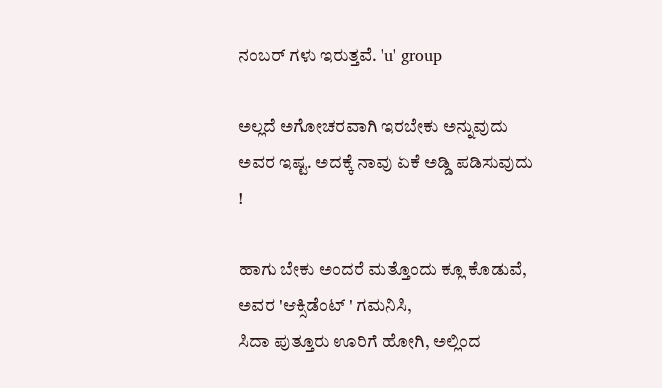ನಂಬರ್ ಗಳು ಇರುತ್ತವೆ. 'u' group

ಅಲ್ಲದೆ ಅಗೋಚರವಾಗಿ ಇರಬೇಕು ಅನ್ನುವುದು ಅವರ ಇಷ್ಟ. ಅದಕ್ಕೆ ನಾವು ಏಕೆ ಅಡ್ಡಿ ಪಡಿಸುವುದು !

ಹಾಗು ಬೇಕು ಅಂದರೆ ಮತ್ತೊಂದು ಕ್ಲೂ ಕೊಡುವೆ, ಅವರ 'ಆಕ್ಸಿಡೆಂಟ್ ' ಗಮನಿಸಿ,
ಸಿದಾ ಪುತ್ತೂರು ಊರಿಗೆ ಹೋಗಿ, ಅಲ್ಲಿಂದ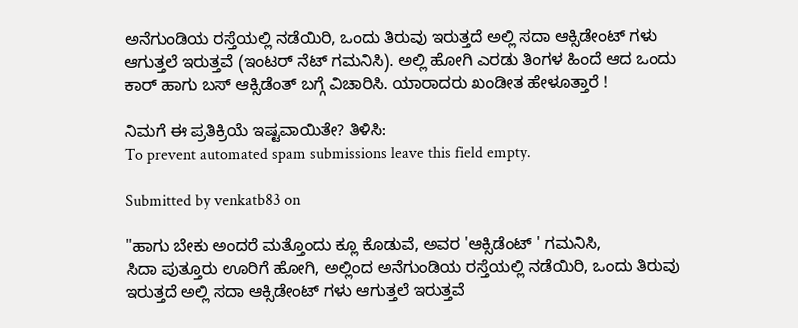ಅನೆಗುಂಡಿಯ ರಸ್ತೆಯಲ್ಲಿ ನಡೆಯಿರಿ, ಒಂದು ತಿರುವು ಇರುತ್ತದೆ ಅಲ್ಲಿ ಸದಾ ಆಕ್ಸಿಡೇಂಟ್ ಗಳು ಆಗುತ್ತಲೆ ಇರುತ್ತವೆ (ಇಂಟರ್ ನೆಟ್ ಗಮನಿಸಿ). ಅಲ್ಲಿ ಹೋಗಿ ಎರಡು ತಿಂಗಳ ಹಿಂದೆ ಆದ ಒಂದು ಕಾರ್ ಹಾಗು ಬಸ್ ಆಕ್ಸಿಡೆಂತ್ ಬಗ್ಗೆ ವಿಚಾರಿಸಿ. ಯಾರಾದರು ಖಂಡೀತ ಹೇಳೂತ್ತಾರೆ !

ನಿಮಗೆ ಈ ಪ್ರತಿಕ್ರಿಯೆ ಇಷ್ಟವಾಯಿತೇ? ತಿಳಿಸಿ:
To prevent automated spam submissions leave this field empty.

Submitted by venkatb83 on

"ಹಾಗು ಬೇಕು ಅಂದರೆ ಮತ್ತೊಂದು ಕ್ಲೂ ಕೊಡುವೆ, ಅವರ 'ಆಕ್ಸಿಡೆಂಟ್ ' ಗಮನಿಸಿ,
ಸಿದಾ ಪುತ್ತೂರು ಊರಿಗೆ ಹೋಗಿ, ಅಲ್ಲಿಂದ ಅನೆಗುಂಡಿಯ ರಸ್ತೆಯಲ್ಲಿ ನಡೆಯಿರಿ, ಒಂದು ತಿರುವು ಇರುತ್ತದೆ ಅಲ್ಲಿ ಸದಾ ಆಕ್ಸಿಡೇಂಟ್ ಗಳು ಆಗುತ್ತಲೆ ಇರುತ್ತವೆ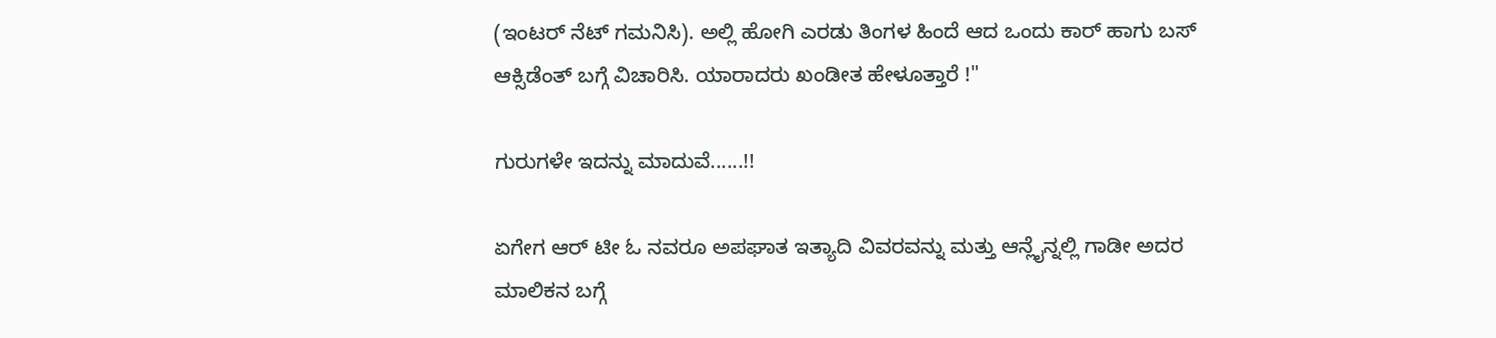(ಇಂಟರ್ ನೆಟ್ ಗಮನಿಸಿ). ಅಲ್ಲಿ ಹೋಗಿ ಎರಡು ತಿಂಗಳ ಹಿಂದೆ ಆದ ಒಂದು ಕಾರ್ ಹಾಗು ಬಸ್ ಆಕ್ಸಿಡೆಂತ್ ಬಗ್ಗೆ ವಿಚಾರಿಸಿ. ಯಾರಾದರು ಖಂಡೀತ ಹೇಳೂತ್ತಾರೆ !"

ಗುರುಗಳೇ ಇದನ್ನು ಮಾದುವೆ......!!

ಏಗೇಗ ಆರ್ ಟೀ ಓ ನವರೂ ಅಪಘಾತ ಇತ್ಯಾದಿ ವಿವರವನ್ನು ಮತ್ತು ಆನ್ಲೈನ್ನಲ್ಲಿ ಗಾಡೀ ಅದರ ಮಾಲಿಕನ ಬಗ್ಗೆ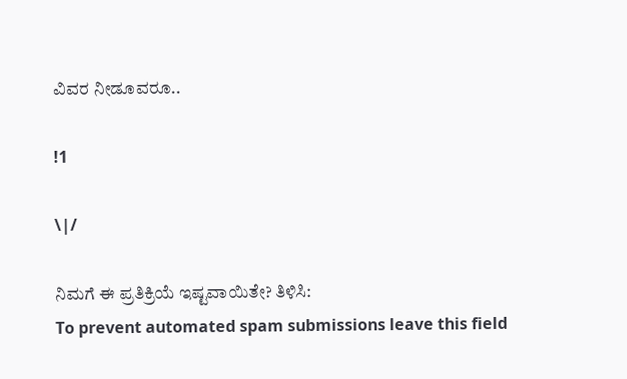ವಿವರ ನೀಡೂವರೂ..

!1

\|/

ನಿಮಗೆ ಈ ಪ್ರತಿಕ್ರಿಯೆ ಇಷ್ಟವಾಯಿತೇ? ತಿಳಿಸಿ:
To prevent automated spam submissions leave this field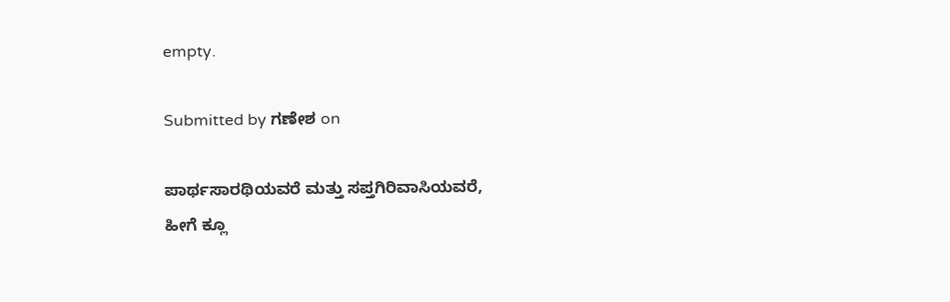empty.

Submitted by ಗಣೇಶ on

ಪಾರ್ಥಸಾರಥಿಯವರೆ ಮತ್ತು ಸಪ್ತಗಿರಿವಾಸಿಯವರೆ,
ಹೀಗೆ ಕ್ಲೂ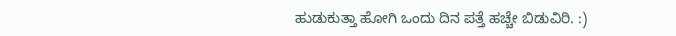ಹುಡುಕುತ್ತಾ ಹೋಗಿ ಒಂದು ದಿನ ಪತ್ತೆ ಹಚ್ಚೇ ಬಿಡುವಿರಿ. :)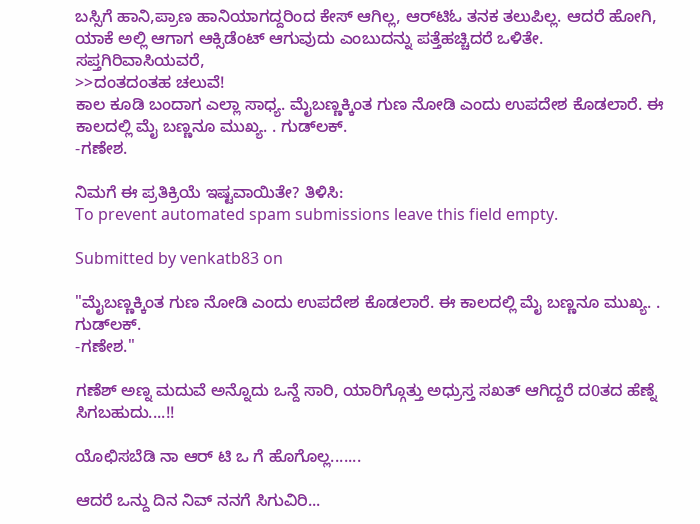ಬಸ್ಸಿಗೆ ಹಾನಿ,ಪ್ರಾಣ ಹಾನಿಯಾಗದ್ದರಿಂದ ಕೇಸ್ ಆಗಿಲ್ಲ, ಆರ್‌ಟಿಓ ತನಕ ತಲುಪಿಲ್ಲ. ಆದರೆ ಹೋಗಿ, ಯಾಕೆ ಅಲ್ಲಿ ಆಗಾಗ ಆಕ್ಸಿಡೆಂಟ್ ಆಗುವುದು ಎಂಬುದನ್ನು ಪತ್ತೆಹಚ್ಚಿದರೆ ಒಳಿತೇ.
ಸಪ್ತಗಿರಿವಾಸಿಯವರೆ,
>>ದಂತದಂತಹ ಚಲುವೆ!
ಕಾಲ ಕೂಡಿ ಬಂದಾಗ ಎಲ್ಲಾ ಸಾಧ್ಯ. ಮೈಬಣ್ಣಕ್ಕಿಂತ ಗುಣ ನೋಡಿ ಎಂದು ಉಪದೇಶ ಕೊಡಲಾರೆ. ಈ ಕಾಲದಲ್ಲಿ ಮೈ ಬಣ್ಣನೂ ಮುಖ್ಯ. . ಗುಡ್‌ಲಕ್.
-ಗಣೇಶ.

ನಿಮಗೆ ಈ ಪ್ರತಿಕ್ರಿಯೆ ಇಷ್ಟವಾಯಿತೇ? ತಿಳಿಸಿ:
To prevent automated spam submissions leave this field empty.

Submitted by venkatb83 on

"ಮೈಬಣ್ಣಕ್ಕಿಂತ ಗುಣ ನೋಡಿ ಎಂದು ಉಪದೇಶ ಕೊಡಲಾರೆ. ಈ ಕಾಲದಲ್ಲಿ ಮೈ ಬಣ್ಣನೂ ಮುಖ್ಯ. . ಗುಡ್‌ಲಕ್.
-ಗಣೇಶ."

ಗಣೆಶ್ ಅಣ್ನ ಮದುವೆ ಅನ್ನೊದು ಒನ್ದೆ ಸಾರಿ, ಯಾರಿಗ್ಗೊತ್ತು ಅಧ್ರುಸ್ತ ಸಖತ್ ಆಗಿದ್ದರೆ ದ0ತದ ಹೆಣ್ನೆ ಸಿಗಬಹುದು....!!

ಯೊಛಿಸಬೆಡಿ ನಾ ಆರ್ ಟಿ ಒ ಗೆ ಹೊಗೊಲ್ಲ.......

ಆದರೆ ಒನ್ದು ದಿನ ನಿವ್ ನನಗೆ ಸಿಗುವಿರಿ...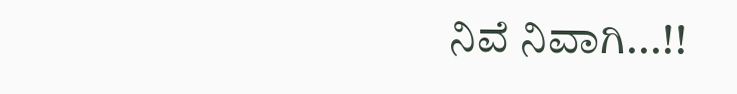ನಿವೆ ನಿವಾಗಿ...!!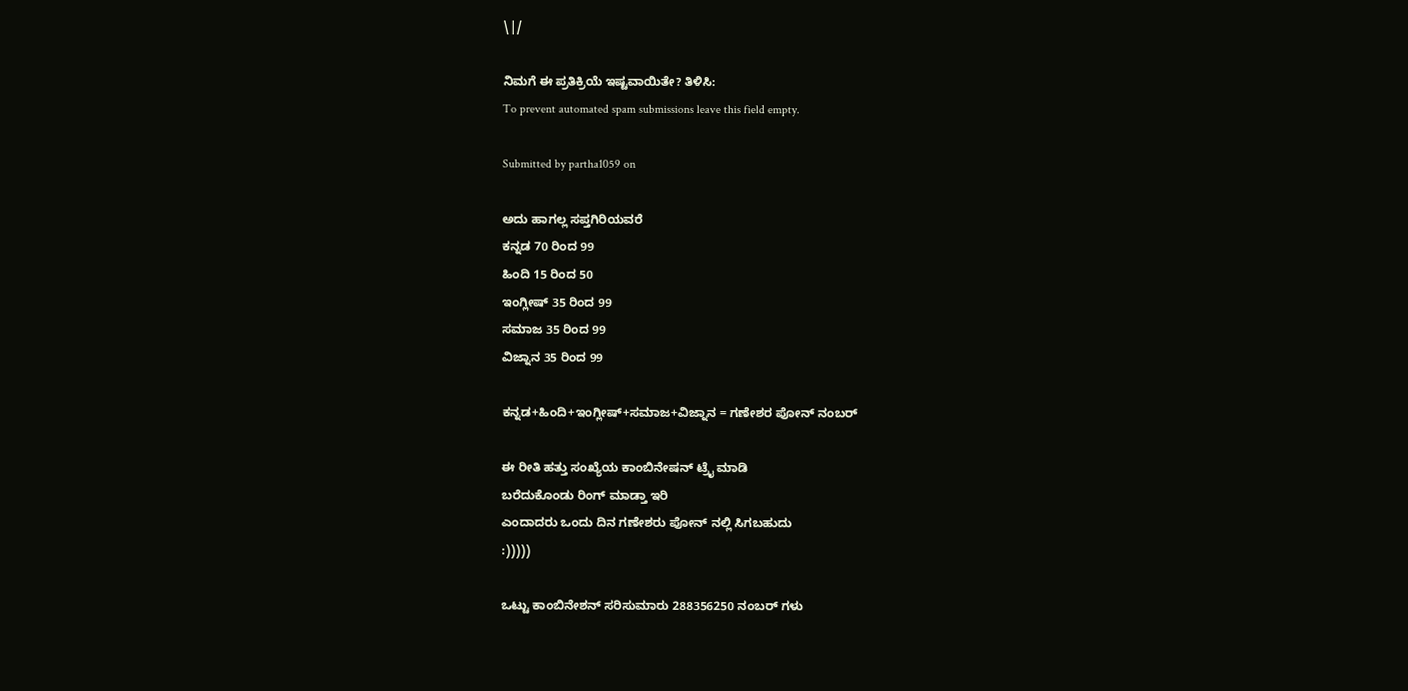\|/

ನಿಮಗೆ ಈ ಪ್ರತಿಕ್ರಿಯೆ ಇಷ್ಟವಾಯಿತೇ? ತಿಳಿಸಿ:
To prevent automated spam submissions leave this field empty.

Submitted by partha1059 on

ಅದು ಹಾಗಲ್ಲ ಸಪ್ತಗಿರಿಯವರೆ
ಕನ್ನಡ 70 ರಿಂದ 99
ಹಿಂದಿ 15 ರಿಂದ 50
ಇಂಗ್ಲೀಷ್ 35 ರಿಂದ 99
ಸಮಾಜ 35 ರಿಂದ 99
ವಿಜ್ನಾನ 35 ರಿಂದ 99

ಕನ್ನಡ+ಹಿಂದಿ+ಇಂಗ್ಲೀಷ್+ಸಮಾಜ+ವಿಜ್ನಾನ = ಗಣೇಶರ ಪೋನ್ ನಂಬರ್

ಈ ರೀತಿ ಹತ್ತು ಸಂಖ್ಯೆಯ ಕಾಂಬಿನೇಷನ್ ಟ್ರೈ ಮಾಡಿ
ಬರೆದುಕೊಂಡು ರಿಂಗ್ ಮಾಡ್ತಾ ಇರಿ
ಎಂದಾದರು ಒಂದು ದಿನ ಗಣೇಶರು ಪೋನ್ ನಲ್ಲಿ ಸಿಗಬಹುದು
:)))))

ಒಟ್ಟು ಕಾಂಬಿನೇಶನ್ ಸರಿಸುಮಾರು 288356250 ನಂಬರ್ ಗಳು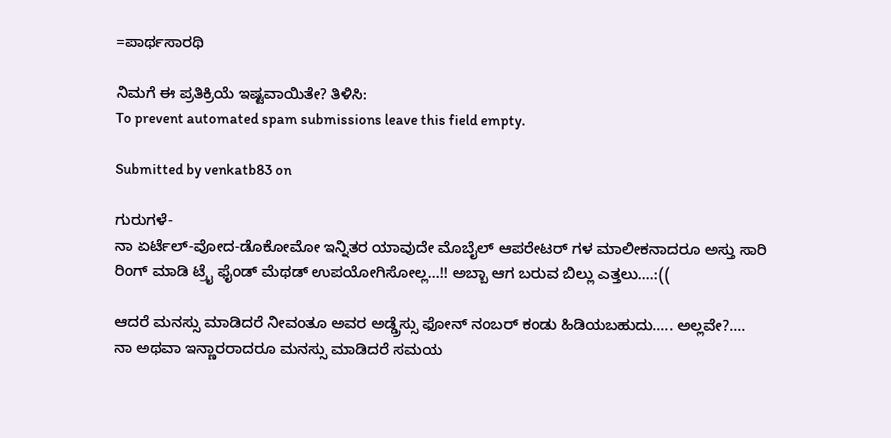=ಪಾರ್ಥಸಾರಥಿ

ನಿಮಗೆ ಈ ಪ್ರತಿಕ್ರಿಯೆ ಇಷ್ಟವಾಯಿತೇ? ತಿಳಿಸಿ:
To prevent automated spam submissions leave this field empty.

Submitted by venkatb83 on

ಗುರುಗಳೆ-
ನಾ ಏರ್ಟೆಲ್-ವೋದ-ಡೊಕೋಮೋ ಇನ್ನಿತರ ಯಾವುದೇ ಮೊಬೈಲ್ ಆಪರೇಟರ್ ಗಳ ಮಾಲೀಕನಾದರೂ ಅಸ್ತು ಸಾರಿ ರಿಂಗ್ ಮಾಡಿ ಟ್ರೈ ಫೈಂಡ್ ಮೆಥಡ್ ಉಪಯೋಗಿಸೋಲ್ಲ...!! ಅಬ್ಬಾ ಆಗ ಬರುವ ಬಿಲ್ಲು ಎತ್ತಲು....:((

ಆದರೆ ಮನಸ್ಸು ಮಾಡಿದರೆ ನೀವಂತೂ ಅವರ ಅಡ್ಡ್ರೆಸ್ಸು ಫೋನ್ ನಂಬರ್ ಕಂಡು ಹಿಡಿಯಬಹುದು..... ಅಲ್ಲವೇ?....
ನಾ ಅಥವಾ ಇನ್ಣಾರರಾದರೂ ಮನಸ್ಸು ಮಾಡಿದರೆ ಸಮಯ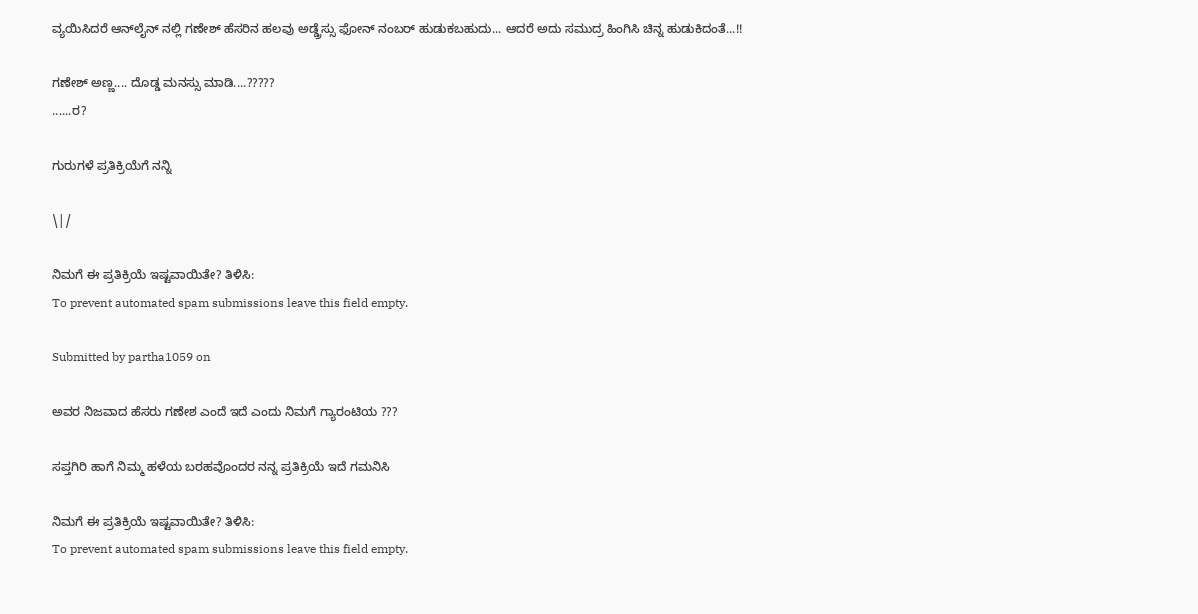ವ್ಯಯಿಸಿದರೆ ಆನ್‌ಲೈನ್ ನಲ್ಲಿ ಗಣೇಶ್ ಹೆಸರಿನ ಹಲವು ಅಡ್ಡ್ರೆಸ್ಸು ಫೋನ್ ನಂಬರ್ ಹುಡುಕಬಹುದು... ಆದರೆ ಅದು ಸಮುದ್ರ ಹಿಂಗಿಸಿ ಚಿನ್ನ ಹುಡುಕಿದಂತೆ...!!

ಗಣೇಶ್ ಅಣ್ಣ.... ದೊಡ್ಡ ಮನಸ್ಸು ಮಾಡಿ....?????
......ರ?

ಗುರುಗಳೆ ಪ್ರತಿಕ್ರಿಯೆಗೆ ನನ್ನಿ

\|/

ನಿಮಗೆ ಈ ಪ್ರತಿಕ್ರಿಯೆ ಇಷ್ಟವಾಯಿತೇ? ತಿಳಿಸಿ:
To prevent automated spam submissions leave this field empty.

Submitted by partha1059 on

ಅವರ ನಿಜವಾದ ಹೆಸರು ಗಣೇಶ ಎಂದೆ ಇದೆ ಎಂದು ನಿಮಗೆ ಗ್ಯಾರಂಟಿಯ ???

ಸಪ್ತಗಿರಿ ಹಾಗೆ ನಿಮ್ಮ ಹಳೆಯ ಬರಹವೊಂದರ ನನ್ನ ಪ್ರತಿಕ್ರಿಯೆ ಇದೆ ಗಮನಿಸಿ

ನಿಮಗೆ ಈ ಪ್ರತಿಕ್ರಿಯೆ ಇಷ್ಟವಾಯಿತೇ? ತಿಳಿಸಿ:
To prevent automated spam submissions leave this field empty.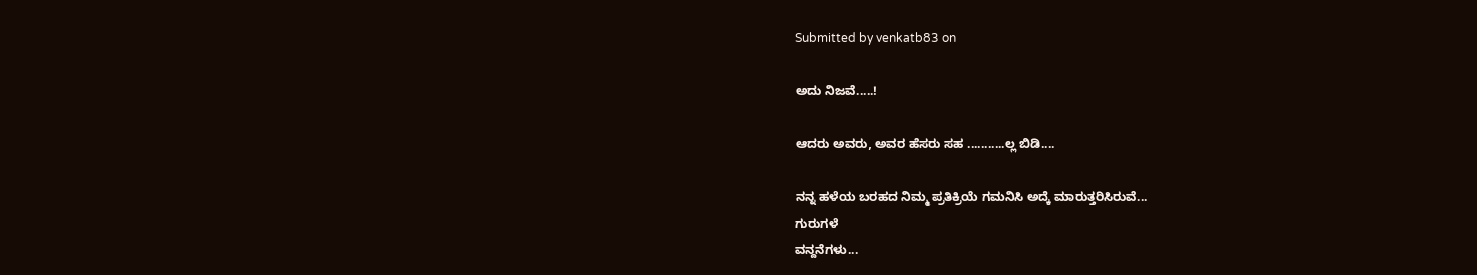Submitted by venkatb83 on

ಅದು ನಿಜವೆ.....!

ಆದರು ಅವರು, ಅವರ ಹೆಸರು ಸಹ ...........ಲ್ಲ ಬಿಡಿ....

ನನ್ನ ಹಳೆಯ ಬರಹದ ನಿಮ್ಮ ಪ್ರತಿಕ್ರಿಯೆ ಗಮನಿಸಿ ಅದ್ಕೆ ಮಾರುತ್ತರಿಸಿರುವೆ...
ಗುರುಗಳೆ
ವನ್ದನೆಗಳು...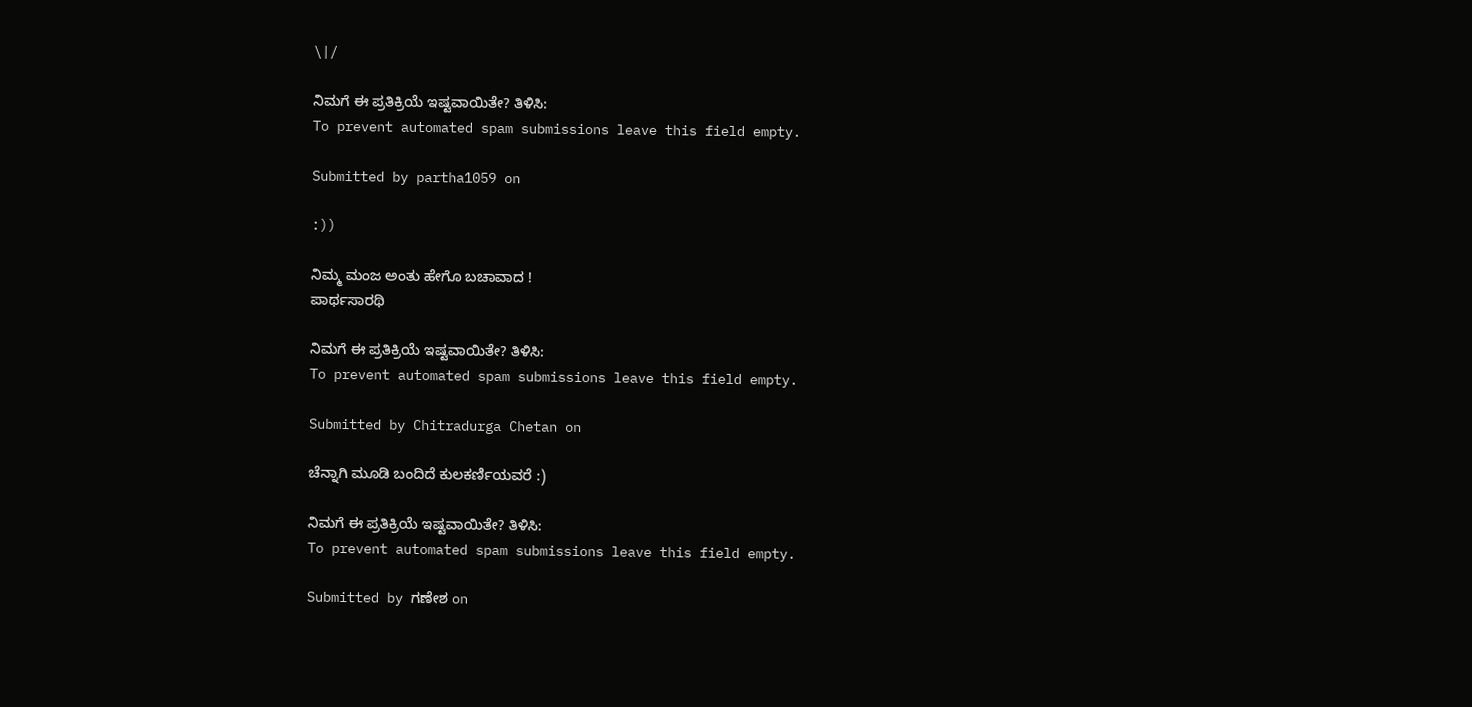\|/

ನಿಮಗೆ ಈ ಪ್ರತಿಕ್ರಿಯೆ ಇಷ್ಟವಾಯಿತೇ? ತಿಳಿಸಿ:
To prevent automated spam submissions leave this field empty.

Submitted by partha1059 on

:))

ನಿಮ್ಮ ಮಂಜ ಅಂತು ಹೇಗೊ ಬಚಾವಾದ !
ಪಾರ್ಥಸಾರಥಿ

ನಿಮಗೆ ಈ ಪ್ರತಿಕ್ರಿಯೆ ಇಷ್ಟವಾಯಿತೇ? ತಿಳಿಸಿ:
To prevent automated spam submissions leave this field empty.

Submitted by Chitradurga Chetan on

ಚೆನ್ನಾಗಿ ಮೂಡಿ ಬಂದಿದೆ ಕುಲಕರ್ಣಿಯವರೆ :)

ನಿಮಗೆ ಈ ಪ್ರತಿಕ್ರಿಯೆ ಇಷ್ಟವಾಯಿತೇ? ತಿಳಿಸಿ:
To prevent automated spam submissions leave this field empty.

Submitted by ಗಣೇಶ on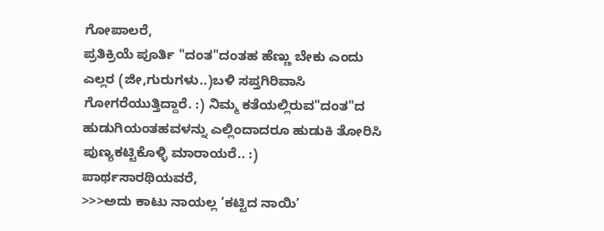ಗೋಪಾಲರೆ,
ಪ್ರತಿಕ್ರಿಯೆ ಪೂರ್ತಿ "ದಂತ"ದಂತಹ ಹೆಣ್ಣು ಬೇಕು ಎಂದು ಎಲ್ಲರ (ಜೀ,ಗುರುಗಳು..)ಬಳಿ ಸಪ್ತಗಿರಿವಾಸಿ ಗೋಗರೆಯುತ್ತಿದ್ದಾರೆ. :) ನಿಮ್ಮ ಕತೆಯಲ್ಲಿರುವ"ದಂತ"ದ ಹುಡುಗಿಯಂತಹವಳನ್ನು ಎಲ್ಲಿಂದಾದರೂ ಹುಡುಕಿ ತೋರಿಸಿ ಪುಣ್ಯಕಟ್ಟಿಕೊಳ್ಳಿ ಮಾರಾಯರೆ.. :)
ಪಾರ್ಥಸಾರಥಿಯವರೆ,
>>>ಅದು ಕಾಟು ನಾಯಲ್ಲ ’ಕಟ್ಟಿದ ನಾಯಿ’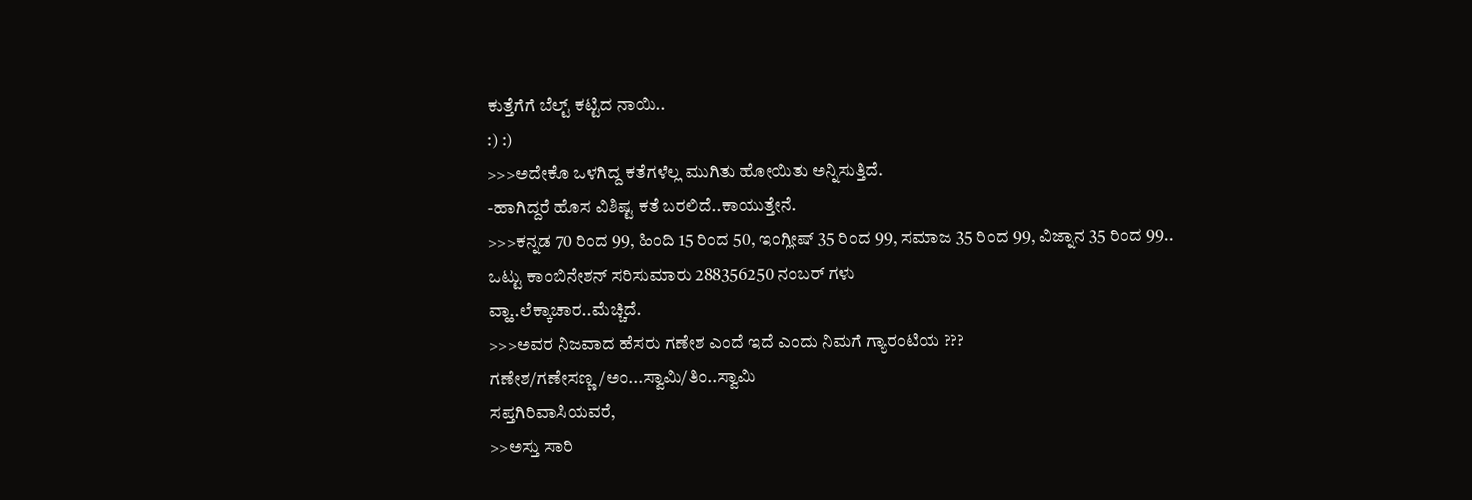ಕುತ್ತೆಗೆಗೆ ಬೆಲ್ಟ್ ಕಟ್ಟಿದ ನಾಯಿ..
:) :)
>>>ಅದೇಕೊ ಒಳಗಿದ್ದ ಕತೆಗಳೆಲ್ಲ ಮುಗಿತು ಹೋಯಿತು ಅನ್ನಿಸುತ್ತಿದೆ.
-ಹಾಗಿದ್ದರೆ ಹೊಸ ವಿಶಿಷ್ಟ ಕತೆ ಬರಲಿದೆ..ಕಾಯುತ್ತೇನೆ.
>>>ಕನ್ನಡ 70 ರಿಂದ 99, ಹಿಂದಿ 15 ರಿಂದ 50, ಇಂಗ್ಲೀಷ್ 35 ರಿಂದ 99, ಸಮಾಜ 35 ರಿಂದ 99, ವಿಜ್ನಾನ 35 ರಿಂದ 99..
ಒಟ್ಟು ಕಾಂಬಿನೇಶನ್ ಸರಿಸುಮಾರು 288356250 ನಂಬರ್ ಗಳು
ವ್ಹಾ..ಲೆಕ್ಕಾಚಾರ..ಮೆಚ್ಚಿದೆ.
>>>ಅವರ ನಿಜವಾದ ಹೆಸರು ಗಣೇಶ ಎಂದೆ ಇದೆ ಎಂದು ನಿಮಗೆ ಗ್ಯಾರಂಟಿಯ ???
ಗಣೇಶ/ಗಣೇಸಣ್ಣ/ಅಂ...ಸ್ವಾಮಿ/ತಿಂ..ಸ್ವಾಮಿ
ಸಪ್ತಗಿರಿವಾಸಿಯವರೆ,
>>ಅಸ್ತು ಸಾರಿ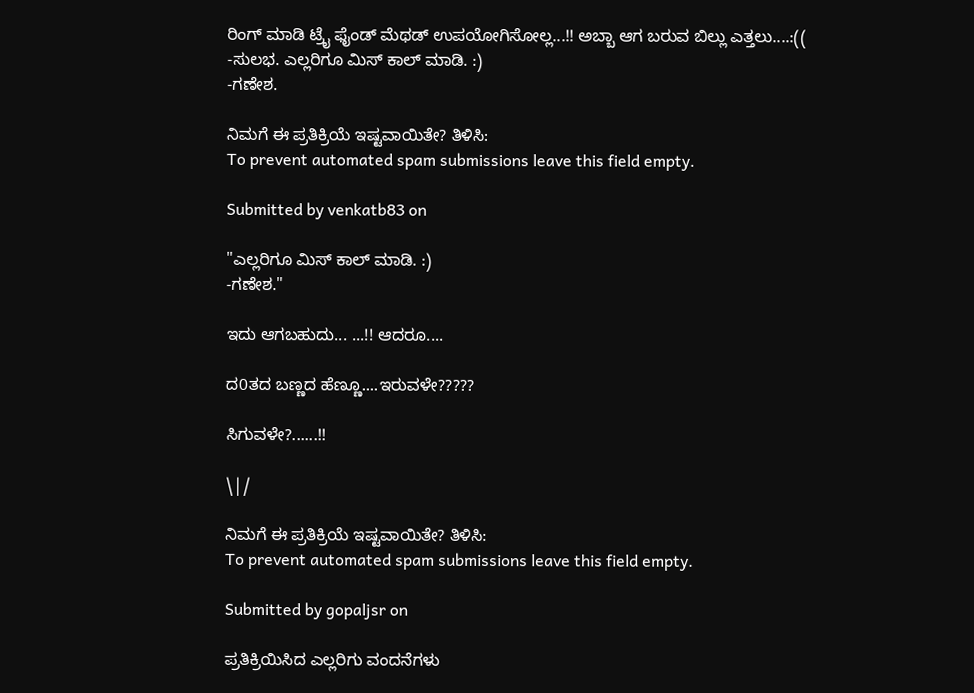ರಿಂಗ್ ಮಾಡಿ ಟ್ರೈ ಫೈಂಡ್ ಮೆಥಡ್ ಉಪಯೋಗಿಸೋಲ್ಲ...!! ಅಬ್ಬಾ ಆಗ ಬರುವ ಬಿಲ್ಲು ಎತ್ತಲು....:((
-ಸುಲಭ. ಎಲ್ಲರಿಗೂ ಮಿಸ್‌ ಕಾಲ್ ಮಾಡಿ. :)
-ಗಣೇಶ.

ನಿಮಗೆ ಈ ಪ್ರತಿಕ್ರಿಯೆ ಇಷ್ಟವಾಯಿತೇ? ತಿಳಿಸಿ:
To prevent automated spam submissions leave this field empty.

Submitted by venkatb83 on

"ಎಲ್ಲರಿಗೂ ಮಿಸ್‌ ಕಾಲ್ ಮಾಡಿ. :)
-ಗಣೇಶ."

ಇದು ಆಗಬಹುದು... ...!! ಆದರೂ....

ದ0ತದ ಬಣ್ಣದ ಹೆಣ್ಣೂ....ಇರುವಳೇ?????

ಸಿಗುವಳೇ?......!!

\|/

ನಿಮಗೆ ಈ ಪ್ರತಿಕ್ರಿಯೆ ಇಷ್ಟವಾಯಿತೇ? ತಿಳಿಸಿ:
To prevent automated spam submissions leave this field empty.

Submitted by gopaljsr on

ಪ್ರತಿಕ್ರಿಯಿಸಿದ ಎಲ್ಲರಿಗು ವಂದನೆಗಳು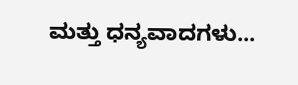ಮತ್ತು ಧನ್ಯವಾದಗಳು...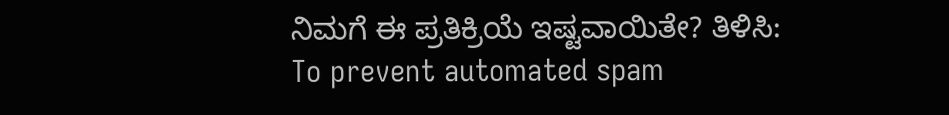ನಿಮಗೆ ಈ ಪ್ರತಿಕ್ರಿಯೆ ಇಷ್ಟವಾಯಿತೇ? ತಿಳಿಸಿ:
To prevent automated spam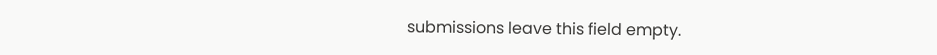submissions leave this field empty.